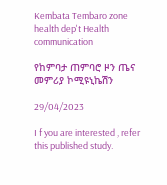Kembata Tembaro zone health dep't Health communication

የከምባታ ጠምባሮ ዞን ጤና መምሪያ ኮሚዩኒኬሽን

29/04/2023

I f you are interested , refer this published study.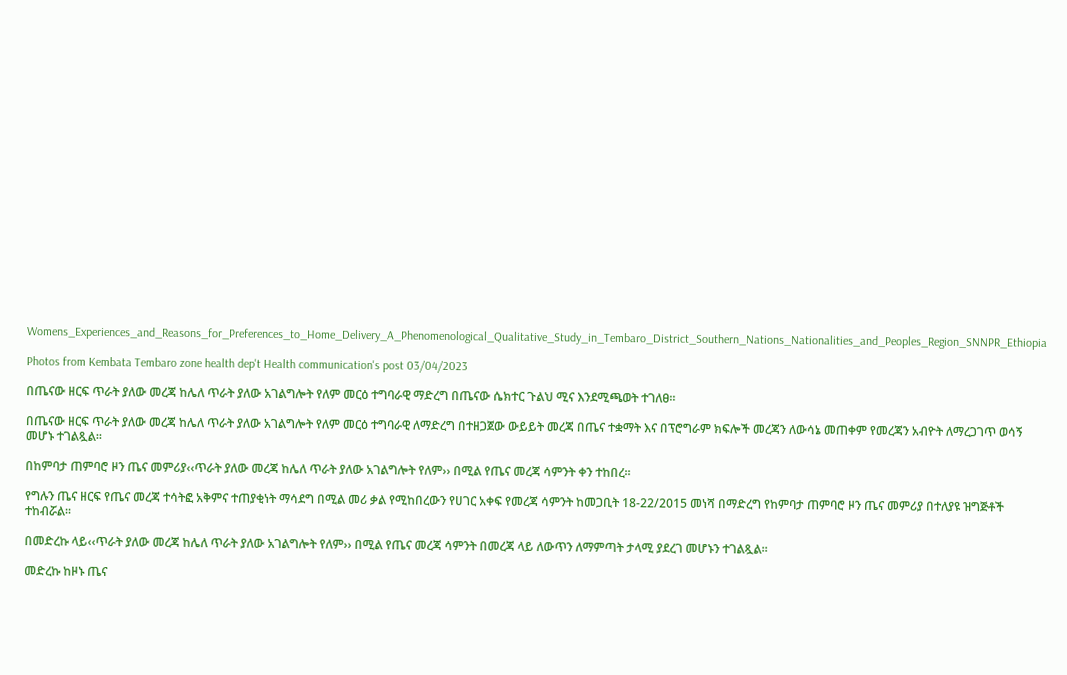Womens_Experiences_and_Reasons_for_Preferences_to_Home_Delivery_A_Phenomenological_Qualitative_Study_in_Tembaro_District_Southern_Nations_Nationalities_and_Peoples_Region_SNNPR_Ethiopia

Photos from Kembata Tembaro zone health dep't Health communication's post 03/04/2023

በጤናው ዘርፍ ጥራት ያለው መረጃ ከሌለ ጥራት ያለው አገልግሎት የለም መርዕ ተግባራዊ ማድረግ በጤናው ሴክተር ጉልህ ሚና እንደሚጫወት ተገለፀ።

በጤናው ዘርፍ ጥራት ያለው መረጃ ከሌለ ጥራት ያለው አገልግሎት የለም መርዕ ተግባራዊ ለማድረግ በተዘጋጀው ውይይት መረጃ በጤና ተቋማት እና በፕሮግራም ክፍሎች መረጃን ለውሳኔ መጠቀም የመረጃን አብዮት ለማረጋገጥ ወሳኝ መሆኑ ተገልጿል፡፡

በከምባታ ጠምባሮ ዞን ጤና መምሪያ‹‹ጥራት ያለው መረጃ ከሌለ ጥራት ያለው አገልግሎት የለም›› በሚል የጤና መረጃ ሳምንት ቀን ተከበረ፡፡

የግሉን ጤና ዘርፍ የጤና መረጃ ተሳትፎ አቅምና ተጠያቂነት ማሳደግ በሚል መሪ ቃል የሚከበረውን የሀገር አቀፍ የመረጃ ሳምንት ከመጋቢት 18-22/2015 መነሻ በማድረግ የከምባታ ጠምባሮ ዞን ጤና መምሪያ በተለያዩ ዝግጅቶች ተከብሯል፡፡

በመድረኩ ላይ‹‹ጥራት ያለው መረጃ ከሌለ ጥራት ያለው አገልግሎት የለም›› በሚል የጤና መረጃ ሳምንት በመረጃ ላይ ለውጥን ለማምጣት ታላሚ ያደረገ መሆኑን ተገልጿል፡፡

መድረኩ ከዞኑ ጤና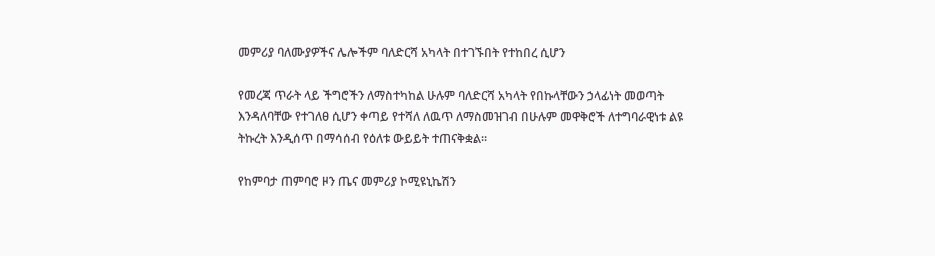መምሪያ ባለሙያዎችና ሌሎችም ባለድርሻ አካላት በተገኙበት የተከበረ ሲሆን

የመረጃ ጥራት ላይ ችግሮችን ለማስተካከል ሁሉም ባለድርሻ አካላት የበኩላቸውን ኃላፊነት መወጣት እንዳለባቸው የተገለፀ ሲሆን ቀጣይ የተሻለ ለዉጥ ለማስመዝገብ በሁሉም መዋቅሮች ለተግባራዊነቱ ልዩ ትኩረት እንዲሰጥ በማሳሰብ የዕለቱ ውይይት ተጠናቅቋል።

የከምባታ ጠምባሮ ዞን ጤና መምሪያ ኮሚዩኒኬሽን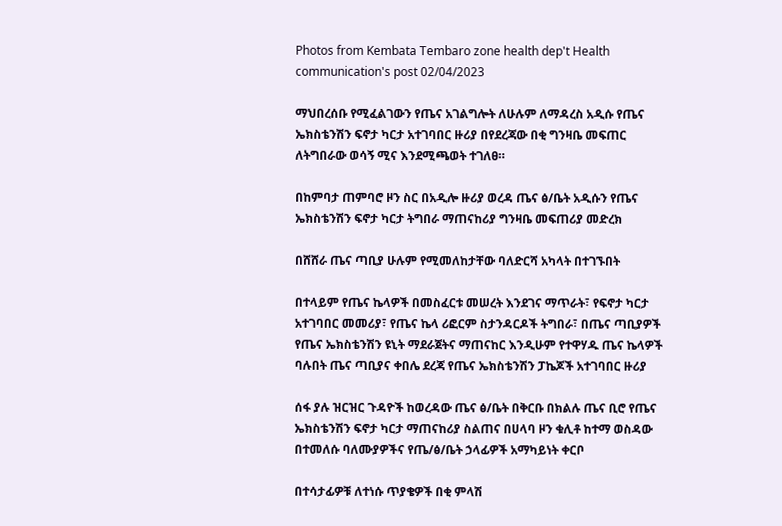Photos from Kembata Tembaro zone health dep't Health communication's post 02/04/2023

ማህበረሰቡ የሚፈልገውን የጤና አገልግሎት ለሁሉም ለማዳረስ አዲሱ የጤና ኤክስቴንሽን ፍኖታ ካርታ አተገባበር ዙሪያ በየደረጃው በቂ ግንዛቤ መፍጠር ለትግበራው ወሳኝ ሚና እንደሚጫወት ተገለፀ።

በከምባታ ጠምባሮ ዞን ስር በአዲሎ ዙሪያ ወረዳ ጤና ፅ/ቤት አዲሱን የጤና ኤክስቴንሽን ፍኖታ ካርታ ትግበራ ማጠናከሪያ ግንዛቤ መፍጠሪያ መድረክ

በሸሸራ ጤና ጣቢያ ሁሉም የሚመለከታቸው ባለድርሻ አካላት በተገኙበት

በተላይም የጤና ኬላዎች በመስፈርቱ መሠረት እንደገና ማጥራት፣ የፍኖታ ካርታ አተገባበር መመሪያ፣ የጤና ኬላ ሪፎርም ስታንዳርዶች ትግበራ፣ በጤና ጣቢያዎች የጤና ኤክስቴንሽን ዩኒት ማደራጀትና ማጠናከር እንዲሁም የተዋሃዱ ጤና ኬላዎች ባሉበት ጤና ጣቢያና ቀበሌ ደረጃ የጤና ኤክስቴንሽን ፓኬጆች አተገባበር ዙሪያ

ሰፋ ያሉ ዝርዝር ጉዳዮች ከወረዳው ጤና ፅ/ቤት በቅርቡ በክልሉ ጤና ቢሮ የጤና ኤክስቴንሽን ፍኖታ ካርታ ማጠናከሪያ ስልጠና በሀላባ ዞን ቁሊቶ ከተማ ወስዳው በተመለሱ ባለሙያዎችና የጤ/ፅ/ቤት ኃላፊዎች አማካይነት ቀርቦ

በተሳታፊዎቹ ለተነሱ ጥያቄዎች በቂ ምላሽ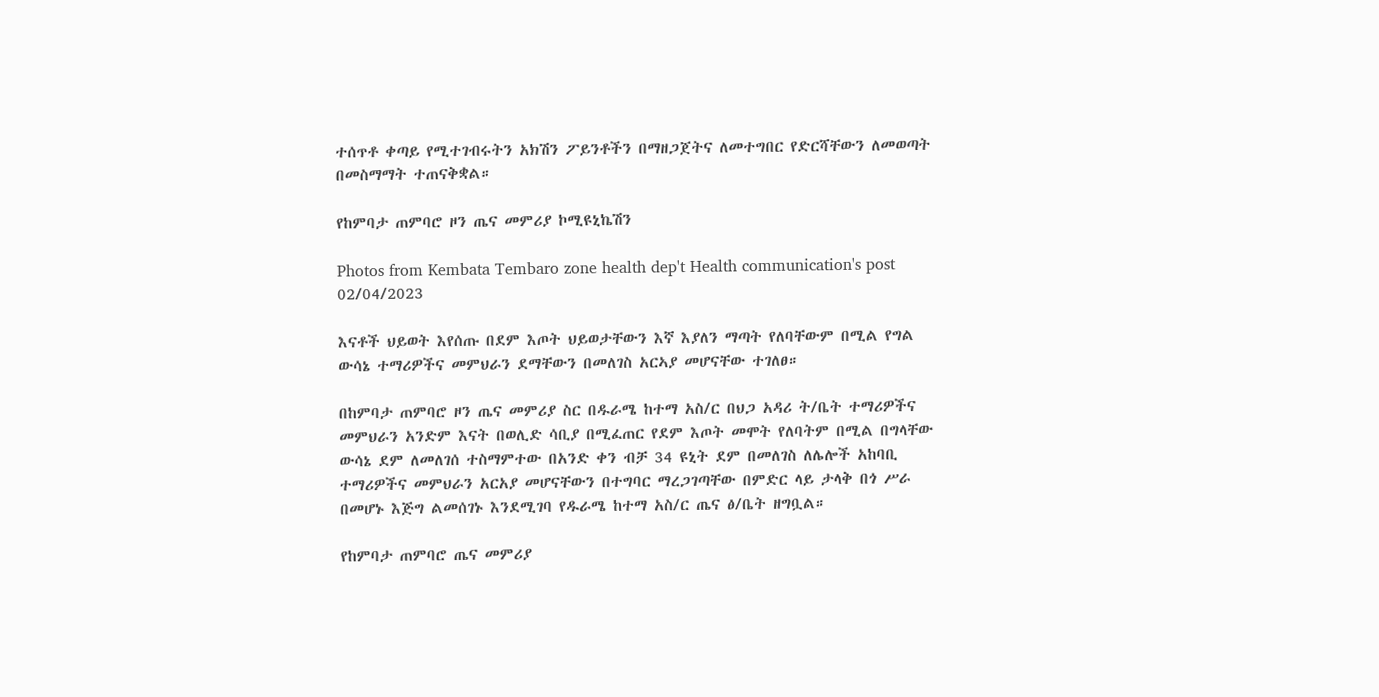ተሰጥቶ ቀጣይ የሚተገብሩትን አክሽን ፖይንቶችን በማዘጋጀትና ለመተግበር የድርሻቸውን ለመወጣት በመስማማት ተጠናቅቋል።

የከምባታ ጠምባሮ ዞን ጤና መምሪያ ኮሚዩኒኬሽን

Photos from Kembata Tembaro zone health dep't Health communication's post 02/04/2023

እናቶች ህይወት እየሰጡ በደም እጦት ህይወታቸውን እኛ እያለን ማጣት የለባቸውም በሚል የግል ውሳኔ ተማሪዎችና መምህራን ደማቸውን በመለገስ አርኣያ መሆናቸው ተገለፀ።

በከምባታ ጠምባሮ ዞን ጤና መምሪያ ስር በዱራሜ ከተማ አስ/ር በህጋ አዳሪ ት/ቤት ተማሪዎችና መምህራን አንድም እናት በወሊድ ሳቢያ በሚፈጠር የደም እጦት መሞት የለባትም በሚል በግላቸው ውሳኔ ደም ለመለገሰ ተስማምተው በአንድ ቀን ብቻ 34 ዩኒት ደም በመለገስ ለሌሎች አከባቢ ተማሪዎችና መምህራን አርአያ መሆናቸውን በተግባር ማረጋገጣቸው በምድር ላይ ታላቅ በጎ ሥራ በመሆኑ እጅግ ልመሰገኑ እንደሚገባ የዱራሜ ከተማ አስ/ር ጤና ፅ/ቤት ዘግቧል።

የከምባታ ጠምባሮ ጤና መምሪያ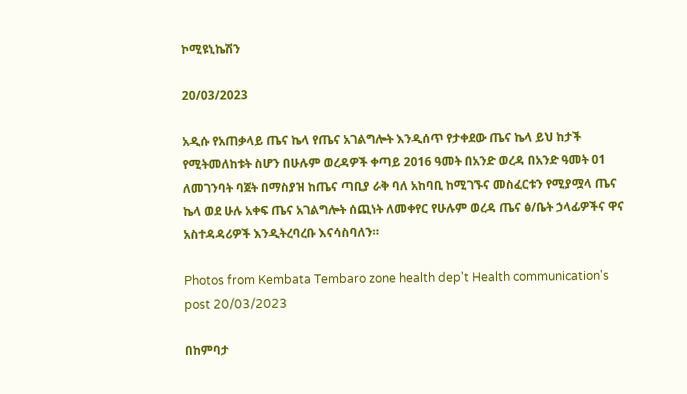ኮሚዩኒኬሽን

20/03/2023

አዲሱ የአጠቃላይ ጤና ኬላ የጤና አገልግሎት እንዲሰጥ የታቀደው ጤና ኬላ ይህ ከታች የሚትመለከቱት ስሆን በሁሉም ወረዳዎች ቀጣይ 2016 ዓመት በአንድ ወረዳ በአንድ ዓመት 01 ለመገንባት ባጀት በማስያዝ ከጤና ጣቢያ ራቅ ባለ አከባቢ ከሚገኙና መስፈርቱን የሚያሟላ ጤና ኬላ ወደ ሁሉ አቀፍ ጤና አገልግሎት ሰጪነት ለመቀየር የሁሉም ወረዳ ጤና ፅ/ቤት ኃላፊዎችና ዋና አስተዳዳሪዎች እንዲትረባረቡ እናሳስባለን።

Photos from Kembata Tembaro zone health dep't Health communication's post 20/03/2023

በከምባታ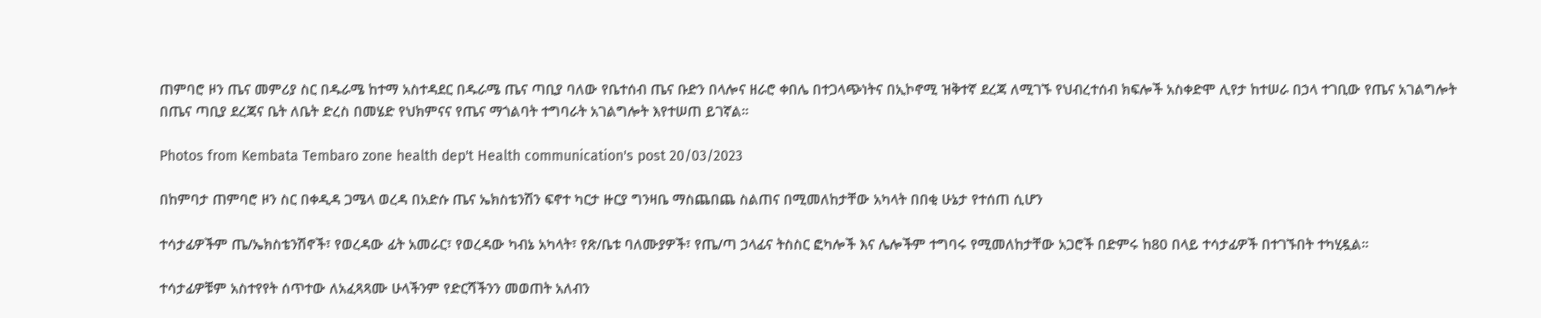ጠምባሮ ዞን ጤና መምሪያ ስር በዱራሜ ከተማ አስተዳደር በዱራሜ ጤና ጣቢያ ባለው የቤተሰብ ጤና ቡድን በላሎና ዘራሮ ቀበሌ በተጋላጭነትና በኢኮኖሚ ዝቅተኛ ደረጃ ለሚገኙ የህብረተሰብ ክፍሎች አስቀድሞ ሊየታ ከተሠራ በኃላ ተገቢው የጤና አገልግሎት በጤና ጣቢያ ደረጃና ቤት ለቤት ድረስ በመሄድ የህክምናና የጤና ማጎልባት ተግባራት አገልግሎት እየተሠጠ ይገኛል።

Photos from Kembata Tembaro zone health dep't Health communication's post 20/03/2023

በከምባታ ጠምባሮ ዞን ስር በቀዲዳ ጋሜላ ወረዳ በአድሱ ጤና ኤክስቴንሽን ፍኖተ ካርታ ዙርያ ግንዛቤ ማስጨበጨ ስልጠና በሚመለከታቸው አካላት በበቂ ሁኔታ የተሰጠ ሲሆን

ተሳታፊዎችም ጤ/ኤክስቴንሽኖች፣ የወረዳው ፊት አመራር፣ የወረዳው ካብኔ አካላት፣ የጽ/ቤቱ ባለሙያዎች፣ የጤ/ጣ ኃላፊና ትስስር ፎካሎች እና ሌሎችም ተግባሩ የሚመለከታቸው አጋሮች በድምሩ ከ80 በላይ ተሳታፊዎች በተገኙበት ተካሂዷል።

ተሳታፊዎቹም አስተየየት ሰጥተው ለአፈጻጻሙ ሁላችንም የድርሻችንን መወጠት አለብን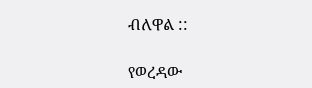ብለዋል ::

የወረዳው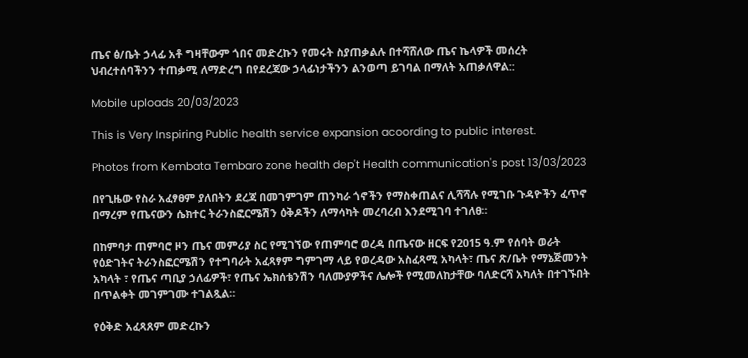ጤና ፅ/ቤት ኃላፊ አቶ ግዛቸውም ጎበና መድረኩን የመሩት ስያጠቃልሉ በተሻሸለው ጤና ኬላዎች መሰረት ህብረተሰባችንን ተጠቃሚ ለማድረግ በየደረጃው ኃላፊነታችንን ልንወጣ ይገባል በማለት አጠቃለዋል::

Mobile uploads 20/03/2023

This is Very Inspiring Public health service expansion acoording to public interest.

Photos from Kembata Tembaro zone health dep't Health communication's post 13/03/2023

በየጊዜው የስራ አፈፃፀም ያለበትን ደረጃ በመገምገም ጠንካራ ጎኖችን የማስቀጠልና ሊሻሻሉ የሚገቡ ጉዳዮችን ፈጥኖ በማረም የጤናውን ሴክተር ትራንስፎርሜሽን ዕቅዶችን ለማሳካት መረባረብ እንደሚገባ ተገለፀ።

በከምባታ ጠምባሮ ዞን ጤና መምሪያ ስር የሚገኘው የጠምባሮ ወረዳ በጤናው ዘርፍ የ2015 ዓ.ም የሰባት ወራት የዕድገትና ትራንስፎርሜሽን የተግባራት አፈጻፃም ግምገማ ላይ የወረዳው አስፈጻሚ አካላት፣ ጤና ጽ/ቤት የማኔጅመንት አካላት ፣ የጤና ጣቢያ ኃለፊዎች፣ የጤና ኤክሰቴንሽን ባለሙያዎችና ሌሎች የሚመለከታቸው ባለድርሻ አካለት በተገኙበት በጥልቀት መገምገሙ ተገልጿል።

የዕቅድ አፈጻጸም መድረኩን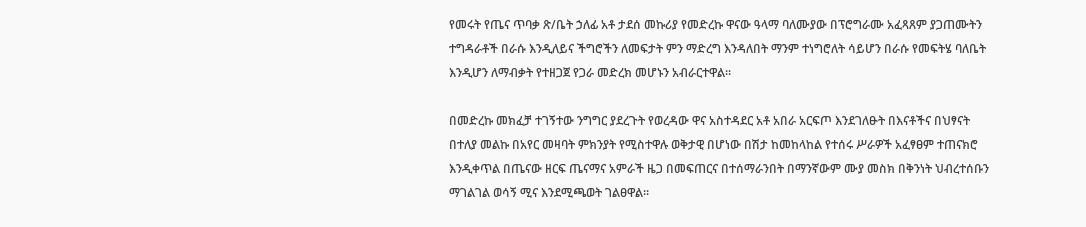የመሩት የጤና ጥባቃ ጽ/ቤት ኃለፊ አቶ ታደሰ መኩሪያ የመድረኩ ዋናው ዓላማ ባለሙያው በፕሮግራሙ አፈጻጸም ያጋጠሙትን ተግዳራቶች በራሱ እንዲለይና ችግሮችን ለመፍታት ምን ማድረግ እንዳለበት ማንም ተነግሮለት ሳይሆን በራሱ የመፍትሄ ባለቤት እንዲሆን ለማብቃት የተዘጋጀ የጋራ መድረክ መሆኑን አብራርተዋል፡፡

በመድረኩ መክፈቻ ተገኝተው ንግግር ያደረጉት የወረዳው ዋና አስተዳደር አቶ አበራ አርፍጦ እንደገለፁት በእናቶችና በህፃናት በተለያ መልኩ በአየር መዛባት ምክንያት የሚስተዋሉ ወቅታዊ በሆነው በሽታ ከመከላከል የተሰሩ ሥራዎች አፈፃፀም ተጠናክሮ እንዲቀጥል በጤናው ዘርፍ ጤናማና አምራች ዜጋ በመፍጠርና በተሰማራንበት በማንኛውም ሙያ መስክ በቅንነት ህብረተሰቡን ማገልገል ወሳኝ ሚና እንደሚጫወት ገልፀዋል።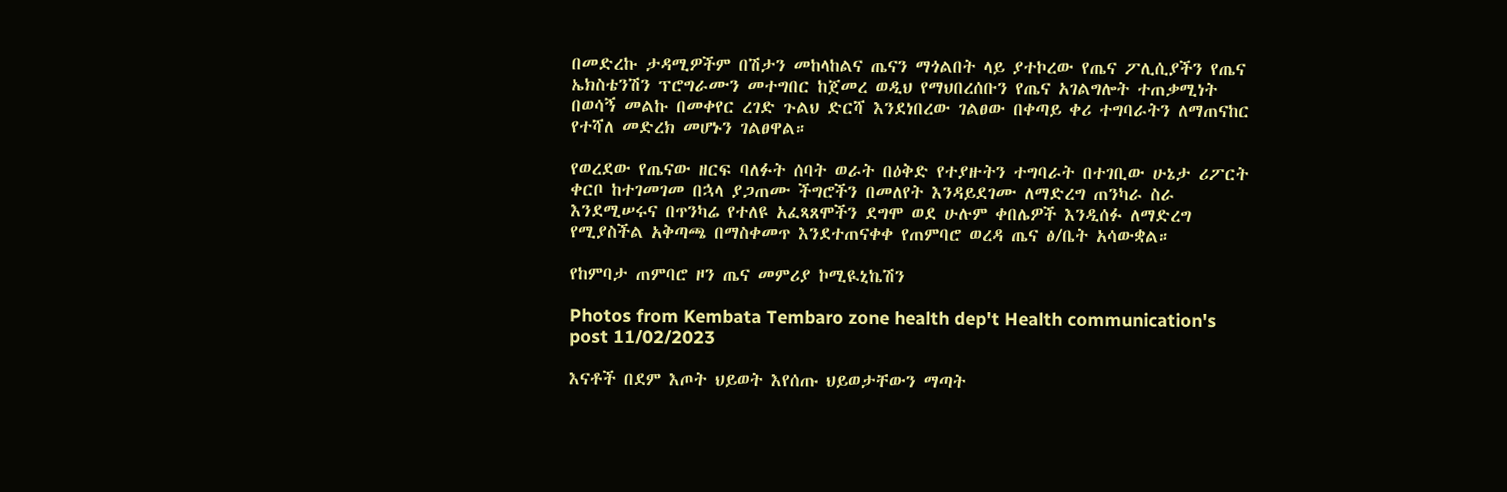በመድረኩ ታዳሚዎችም በሽታን መከላከልና ጤናን ማጎልበት ላይ ያተኮረው የጤና ፖሊሲያችን የጤና ኤክስቴንሽን ፕሮግራሙን መተግበር ከጀመረ ወዲህ የማህበረሰቡን የጤና አገልግሎት ተጠቃሚነት በወሳኝ መልኩ በመቀየር ረገድ ጉልህ ድርሻ እንደነበረው ገልፀው በቀጣይ ቀሪ ተግባራትን ለማጠናከር የተሻለ መድረክ መሆኑን ገልፀዋል።

የወረደው የጤናው ዘርፍ ባለፉት ሰባት ወራት በዕቅድ የተያዙትን ተግባራት በተገቢው ሁኔታ ሪፖርት ቀርቦ ከተገመገመ በኋላ ያጋጠሙ ችግሮችን በመለየት እንዳይደገሙ ለማድረግ ጠንካራ ስራ እንደሚሠሩና በጥንካሬ የተለዩ አፈጻጸሞችን ደግሞ ወደ ሁሉም ቀበሌዎች እንዲሰፉ ለማድረግ የሚያስችል አቅጣጫ በማስቀመጥ እንደተጠናቀቀ የጠምባሮ ወረዳ ጤና ፅ/ቤት አሳውቋል።

የከምባታ ጠምባሮ ዞን ጤና መምሪያ ኮሚዪኒኬሽን

Photos from Kembata Tembaro zone health dep't Health communication's post 11/02/2023

እናቶች በደም እጦት ህይወት እየሰጡ ህይወታቸውን ማጣት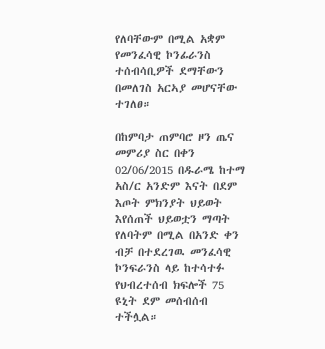የለባቸውም በሚል አቋም የመንፈሳዊ ኮንፊራንስ ተሰብሳቢዎች ደማቸውን በመለገስ አርኣያ መሆናቸው ተገለፀ።

በከምባታ ጠምባሮ ዞን ጤና መምሪያ ስር በቀን 02/06/2015 በዱራሜ ከተማ አስ/ር አንድም እናት በደም እጦት ምክንያት ህይወት እየሰጠች ህይወቷን ማጣት የለባትም በሚል በአንድ ቀን ብቻ በተደረገዉ መንፈሳዊ ኮንፍራንስ ላይ ከተሳተፉ የህብረተሰብ ክፍሎች 75 ዩኒት ደም መሰብሰብ ተችሏል።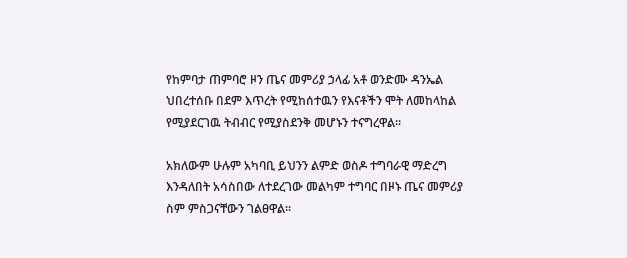የከምባታ ጠምባሮ ዞን ጤና መምሪያ ኃላፊ አቶ ወንድሙ ዳንኤል ህበረተሰቡ በደም እጥረት የሚከሰተዉን የእናቶችን ሞት ለመከላከል የሚያደርገዉ ትብብር የሚያስደንቅ መሆኑን ተናግረዋል።

አክለውም ሁሉም አካባቢ ይህንን ልምድ ወስዶ ተግባራዊ ማድረግ እንዳለበት አሳስበው ለተደረገው መልካም ተግባር በዞኑ ጤና መምሪያ ስም ምስጋናቸውን ገልፀዋል።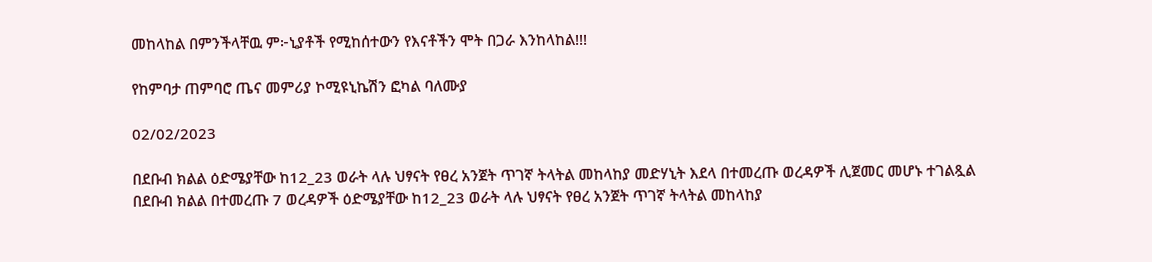መከላከል በምንችላቸዉ ም፦ኒያቶች የሚከሰተውን የእናቶችን ሞት በጋራ እንከላከል!!!

የከምባታ ጠምባሮ ጤና መምሪያ ኮሚዩኒኬሽን ፎካል ባለሙያ

02/02/2023

በደቡብ ክልል ዕድሜያቸው ከ12_23 ወራት ላሉ ህፃናት የፀረ አንጀት ጥገኛ ትላትል መከላከያ መድሃኒት እደላ በተመረጡ ወረዳዎች ሊጀመር መሆኑ ተገልጿል
በደቡብ ክልል በተመረጡ 7 ወረዳዎች ዕድሜያቸው ከ12_23 ወራት ላሉ ህፃናት የፀረ አንጀት ጥገኛ ትላትል መከላከያ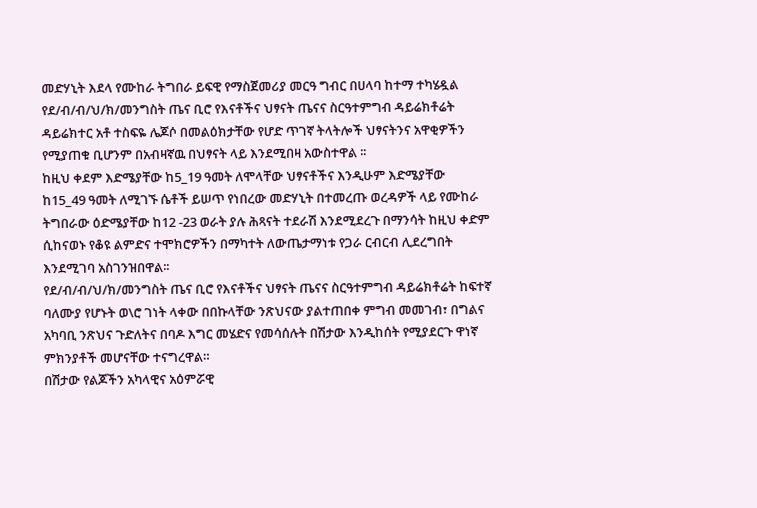መድሃኒት እደላ የሙከራ ትግበራ ይፍዊ የማስጀመሪያ መርዓ ግብር በሀላባ ከተማ ተካሄዷል
የደ/ብ/ብ/ህ/ክ/መንግስት ጤና ቢሮ የእናቶችና ህፃናት ጤናና ስርዓተምግብ ዳይሬክቶሬት ዳይሬክተር አቶ ተስፍዬ ሌጆሶ በመልዕክታቸው የሆድ ጥገኛ ትላትሎች ህፃናትንና አዋቂዎችን የሚያጠቁ ቢሆንም በአብዛኛዉ በህፃናት ላይ እንደሚበዛ አውስተዋል ፡፡
ከዚህ ቀደም እድሜያቸው ከ5_19 ዓመት ለሞላቸው ህፃናቶችና እንዲሁም እድሜያቸው ከ15_49 ዓመት ለሚገኙ ሴቶች ይሠጥ የነበረው መድሃኒት በተመረጡ ወረዳዎች ላይ የሙከራ ትግበራው ዕድሜያቸው ከ12 -23 ወራት ያሉ ሕጻናት ተደራሽ እንደሚደረጉ በማንሳት ከዚህ ቀድም ሲከናወኑ የቆዩ ልምድና ተሞክሮዎችን በማካተት ለውጤታማነቱ የጋራ ርብርብ ሊደረግበት እንደሚገባ አስገንዝበዋል፡፡
የደ/ብ/ብ/ህ/ክ/መንግስት ጤና ቢሮ የእናቶችና ህፃናት ጤናና ስርዓተምግብ ዳይሬክቶሬት ከፍተኛ ባለሙያ የሆኑት ወ\ሮ ገነት ላቀው በበኩላቸው ንጽህናው ያልተጠበቀ ምግብ መመገብ፣ በግልና አካባቢ ንጽህና ጉድለትና በባዶ እግር መሄድና የመሳሰሉት በሽታው እንዲከሰት የሚያደርጉ ዋነኛ ምክንያቶች መሆናቸው ተናግረዋል።
በሽታው የልጆችን አካላዊና አዕምሯዊ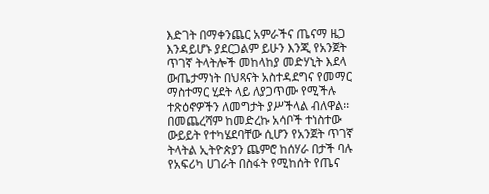እድገት በማቀንጨር አምራችና ጤናማ ዜጋ እንዳይሆኑ ያደርጋልም ይሁን እንጂ የአንጀት ጥገኛ ትላትሎች መከላከያ መድሃኒት እደላ ውጤታማነት በህጻናት አስተዳደግና የመማር ማስተማር ሂደት ላይ ለያጋጥሙ የሚችሉ ተጽዕኖዎችን ለመግታት ያሥችላል ብለዋል፡፡
በመጨረሻም ከመድረኩ አሳቦች ተነስተው ውይይት የተካሄደባቸው ሲሆን የአንጀት ጥገኛ ትላትል ኢትዮጵያን ጨምሮ ከሰሃራ በታች ባሉ የአፍሪካ ሀገራት በስፋት የሚከሰት የጤና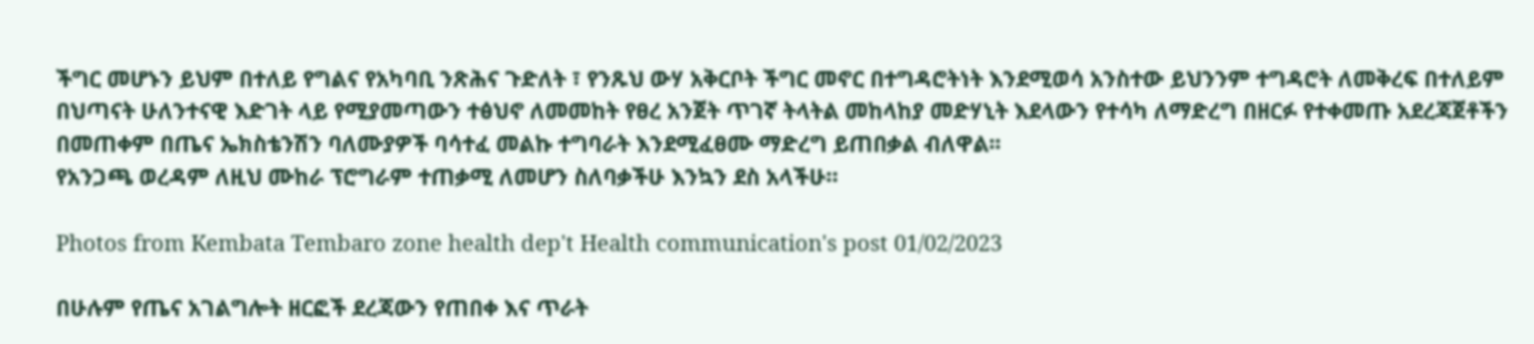ችግር መሆኑን ይህም በተለይ የግልና የአካባቢ ንጽሕና ጉድለት ፣ የንጹህ ውሃ አቅርቦት ችግር መኖር በተግዳሮትነት እንደሚወሳ አንስተው ይህንንም ተግዳሮት ለመቅረፍ በተለይም በህጣናት ሁለንተናዊ እድገት ላይ የሚያመጣውን ተፅህኖ ለመመከት የፀረ አንጀት ጥገኛ ትላትል መከላከያ መድሃኒት እደላውን የተሳካ ለማድረግ በዘርፉ የተቀመጡ አደረጃጀቶችን በመጠቀም በጤና ኤክስቴንሽን ባለሙያዎች ባሳተፈ መልኩ ተግባራት እንደሚፈፀሙ ማድረግ ይጠበቃል ብለዋል፡፡
የአንጋጫ ወረዳም ለዚህ ሙከራ ፕሮግራም ተጠቃሚ ለመሆን ስለባቃችሁ እንኳን ደስ አላችሁ።

Photos from Kembata Tembaro zone health dep't Health communication's post 01/02/2023

በሁሉም የጤና አገልግሎት ዘርፎች ደረጃውን የጠበቀ እና ጥራት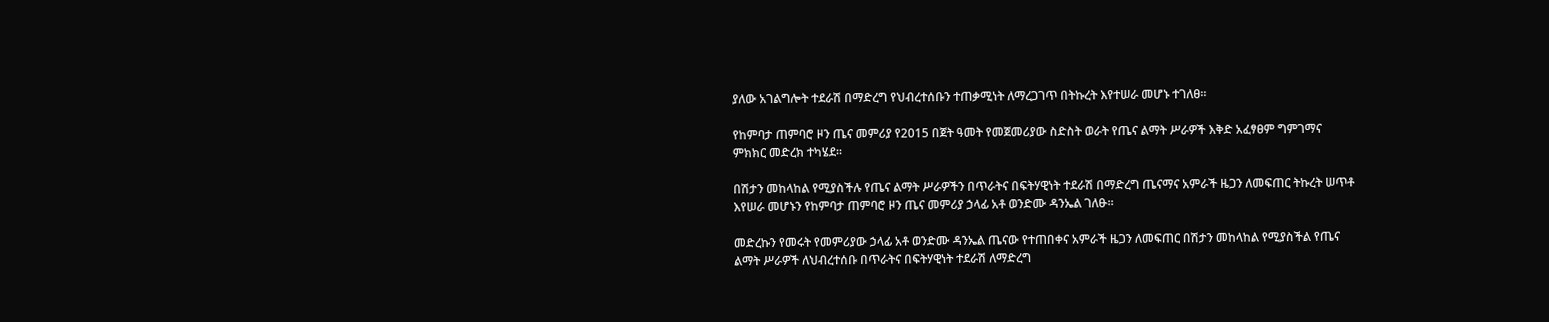ያለው አገልግሎት ተደራሽ በማድረግ የህብረተሰቡን ተጠቃሚነት ለማረጋገጥ በትኩረት እየተሠራ መሆኑ ተገለፀ።

የከምባታ ጠምባሮ ዞን ጤና መምሪያ የ2015 በጀት ዓመት የመጀመሪያው ስድስት ወራት የጤና ልማት ሥራዎች እቅድ አፈፃፀም ግምገማና ምክክር መድረክ ተካሄደ።

በሽታን መከላከል የሚያስችሉ የጤና ልማት ሥራዎችን በጥራትና በፍትሃዊነት ተደራሽ በማድረግ ጤናማና አምራች ዜጋን ለመፍጠር ትኩረት ሠጥቶ እየሠራ መሆኑን የከምባታ ጠምባሮ ዞን ጤና መምሪያ ኃላፊ አቶ ወንድሙ ዳንኤል ገለፁ።

መድረኩን የመሩት የመምሪያው ኃላፊ አቶ ወንድሙ ዳንኤል ጤናው የተጠበቀና አምራች ዜጋን ለመፍጠር በሽታን መከላከል የሚያስችል የጤና ልማት ሥራዎች ለህብረተሰቡ በጥራትና በፍትሃዊነት ተደራሽ ለማድረግ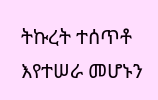ትኩረት ተሰጥቶ እየተሠራ መሆኑን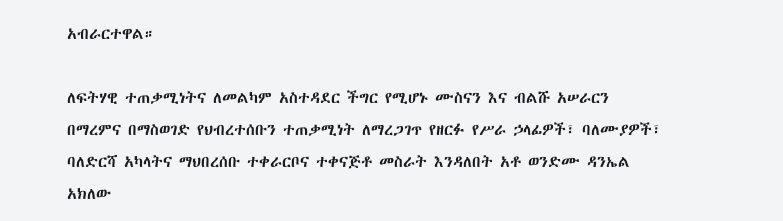አብራርተዋል።

ለፍትሃዊ ተጠቃሚነትና ለመልካም አስተዳደር ችግር የሚሆኑ ሙስናን እና ብልሹ አሠራርን በማረምና በማስወገድ የህብረተሰቡን ተጠቃሚነት ለማረጋገጥ የዘርፉ የሥራ ኃላፊዎች፣ ባለሙያዎች፣ ባለድርሻ አካላትና ማህበረሰቡ ተቀራርቦና ተቀናጅቶ መስራት እንዳለበት አቶ ወንድሙ ዳንኤል አክለው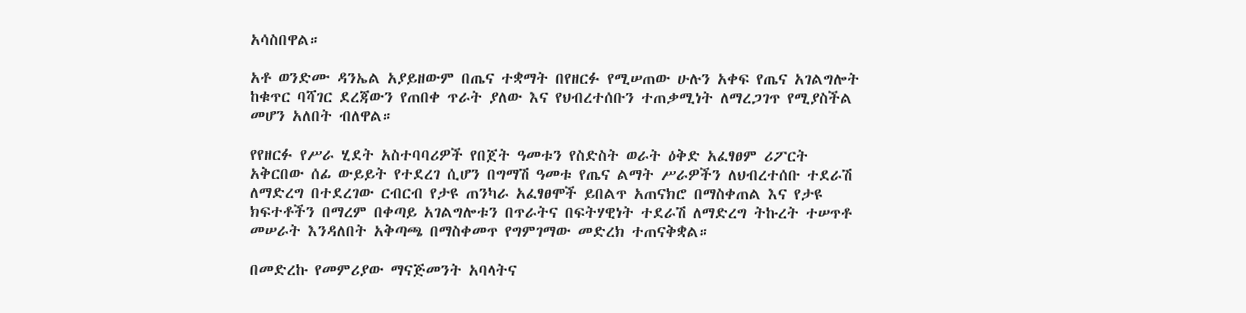አሳስበዋል።

አቶ ወንድሙ ዳንኤል አያይዘውም በጤና ተቋማት በየዘርፉ የሚሠጠው ሁሉን አቀፍ የጤና አገልግሎት ከቁጥር ባሻገር ደረጃውን የጠበቀ ጥራት ያለው እና የህብረተሰቡን ተጠቃሚነት ለማረጋገጥ የሚያስችል መሆን አለበት ብለዋል።

የየዘርፉ የሥራ ሂደት አስተባባሪዎች የበጀት ዓመቱን የስድስት ወራት ዕቅድ አፈፃፀም ሪፖርት አቅርበው ሰፊ ውይይት የተደረገ ሲሆን በግማሽ ዓመቱ የጤና ልማት ሥራዎችን ለህብረተሰቡ ተደራሽ ለማድረግ በተደረገው ርብርብ የታዩ ጠንካራ አፈፃፀሞች ይበልጥ አጠናክሮ በማስቀጠል እና የታዩ ክፍተቶችን በማረም በቀጣይ አገልግሎቱን በጥራትና በፍትሃዊነት ተደራሽ ለማድረግ ትኩረት ተሠጥቶ መሠራት እንዳለበት አቅጣጫ በማስቀመጥ የግምገማው መድረክ ተጠናቅቋል።

በመድረኩ የመምሪያው ማናጅመንት አባላትና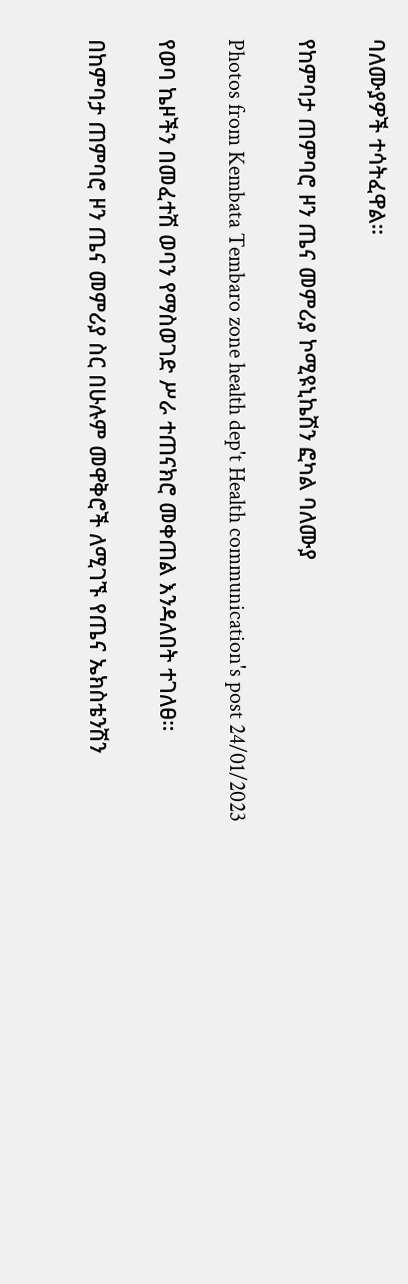ባለሙያዎች ተሳትፈዋል።

የከምባታ ጠምባሮ ዞን ጤና መምሪያ ኮሚዩኒኬሽን ፎካል ባለሙያ

Photos from Kembata Tembaro zone health dep't Health communication's post 24/01/2023

የወባ ኬዞችን በመፈተሽ ወባን የማስወገድ ሥራ ተጠናክሮ መቀጠል እንዳለበት ተገለፀ።

በከምባታ ጠምባሮ ዞን ጤና መምሪያ ስር በሁሉም መዋቅሮች ለሚገኙ የጤና ኤክስቴንሽን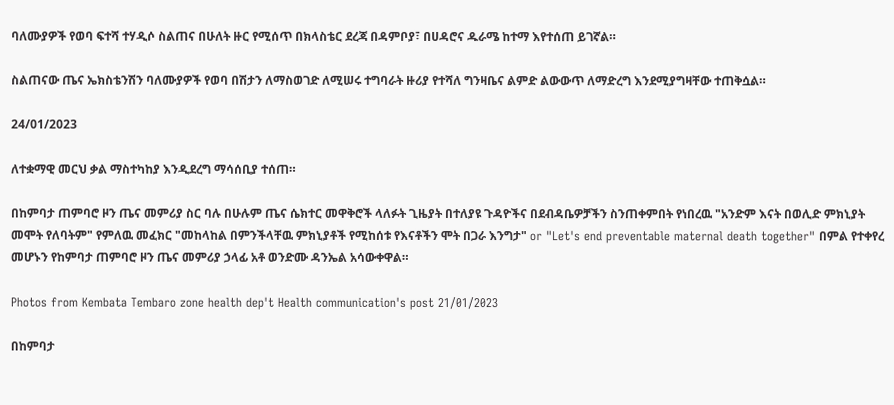ባለሙያዎች የወባ ፍተሻ ተሃዲሶ ስልጠና በሁለት ዙር የሚሰጥ በክላስቴር ደረጃ በዳምቦያ፣ በሀዳሮና ዱራሜ ከተማ እየተሰጠ ይገኛል።

ስልጠናው ጤና ኤክስቴንሽን ባለሙያዎች የወባ በሽታን ለማስወገድ ለሚሠሩ ተግባራት ዙሪያ የተሻለ ግንዛቤና ልምድ ልውውጥ ለማድረግ እንደሚያግዛቸው ተጠቅሷል።

24/01/2023

ለተቋማዊ መርህ ቃል ማስተካከያ እንዲደረግ ማሳሰቢያ ተሰጠ።

በከምባታ ጠምባሮ ዞን ጤና መምሪያ ስር ባሉ በሁሉም ጤና ሴክተር መዋቅሮች ላለፉት ጊዜያት በተለያዩ ጉዳዮችና በደብዳቤዎቻችን ስንጠቀምበት የነበረዉ "አንድም እናት በወሊድ ምክኒያት መሞት የለባትም" የምለዉ መፈክር "መከላከል በምንችላቸዉ ምክኒያቶች የሚከሰቱ የእናቶችን ሞት በጋራ እንግታ" or "Let's end preventable maternal death together" በምል የተቀየረ መሆኑን የከምባታ ጠምባሮ ዞን ጤና መምሪያ ኃላፊ አቶ ወንድሙ ዳንኤል አሳውቀዋል።

Photos from Kembata Tembaro zone health dep't Health communication's post 21/01/2023

በከምባታ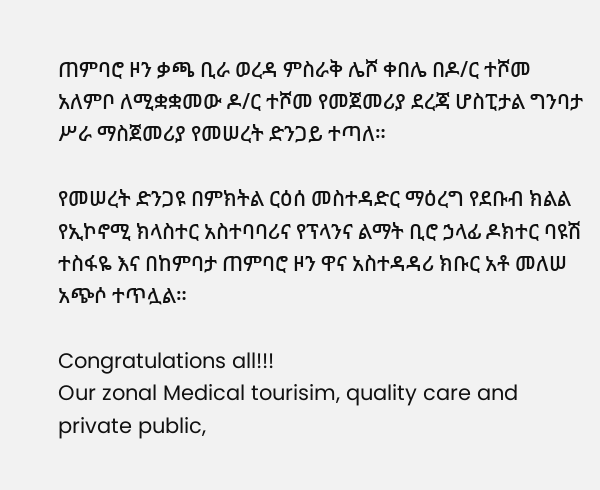ጠምባሮ ዞን ቃጫ ቢራ ወረዳ ምስራቅ ሌሾ ቀበሌ በዶ/ር ተሾመ አለምቦ ለሚቋቋመው ዶ/ር ተሾመ የመጀመሪያ ደረጃ ሆስፒታል ግንባታ ሥራ ማስጀመሪያ የመሠረት ድንጋይ ተጣለ።

የመሠረት ድንጋዩ በምክትል ርዕሰ መስተዳድር ማዕረግ የደቡብ ክልል የኢኮኖሚ ክላስተር አስተባባሪና የፕላንና ልማት ቢሮ ኃላፊ ዶክተር ባዩሽ ተስፋዬ እና በከምባታ ጠምባሮ ዞን ዋና አስተዳዳሪ ክቡር አቶ መለሠ አጭሶ ተጥሏል።

Congratulations all!!!
Our zonal Medical tourisim, quality care and private public,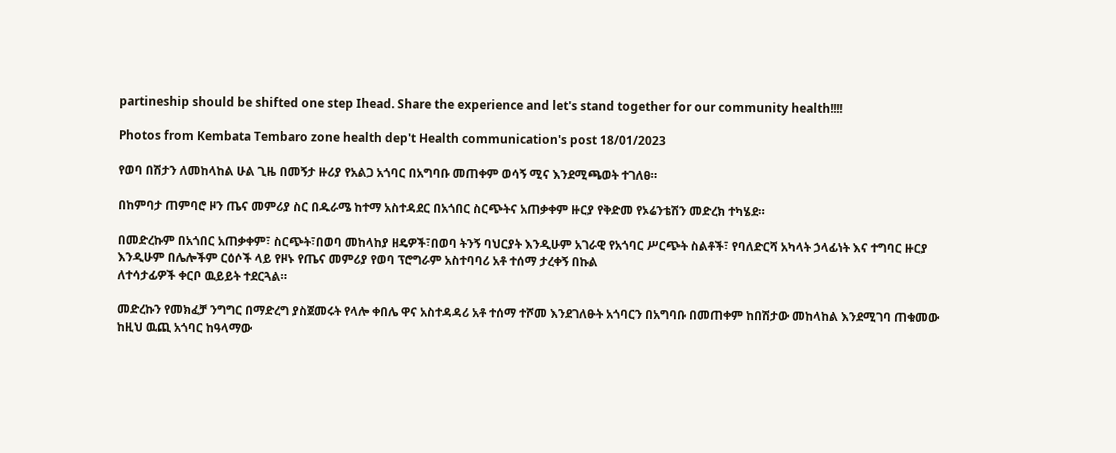partineship should be shifted one step Ihead. Share the experience and let's stand together for our community health!!!!

Photos from Kembata Tembaro zone health dep't Health communication's post 18/01/2023

የወባ በሽታን ለመከላከል ሁል ጊዜ በመኝታ ዙሪያ የአልጋ አጎባር በአግባቡ መጠቀም ወሳኝ ሚና እንደሚጫወት ተገለፀ።

በከምባታ ጠምባሮ ዞን ጤና መምሪያ ስር በዱራሜ ከተማ አስተዳደር በአጎበር ስርጭትና አጠቃቀም ዙርያ የቅድመ የኦሬንቴሽን መድረክ ተካሄደ።

በመድረኩም በአጎበር አጠቃቀም፣ ስርጭት፣በወባ መከላከያ ዘዴዎች፣በወባ ትንኝ ባህርያት እንዲሁም አገራዊ የአጎባር ሥርጭት ስልቶች፣ የባለድርሻ አካላት ኃላፊነት እና ተግባር ዙርያ እንዲሁም በሌሎችም ርዕሶች ላይ የዞኑ የጤና መምሪያ የወባ ፕሮግራም አስተባባሪ አቶ ተሰማ ታረቀኝ በኩል
ለተሳታፊዎች ቀርቦ ዉይይት ተደርጓል።

መድረኩን የመክፈቻ ንግግር በማድረግ ያስጀመሩት የላሎ ቀበሌ ዋና አስተዳዳሪ አቶ ተሰማ ተሾመ እንደገለፁት አጎባርን በአግባቡ በመጠቀም ከበሽታው መከላከል እንደሚገባ ጠቁመው ከዚህ ዉጪ አጎባር ከዓላማው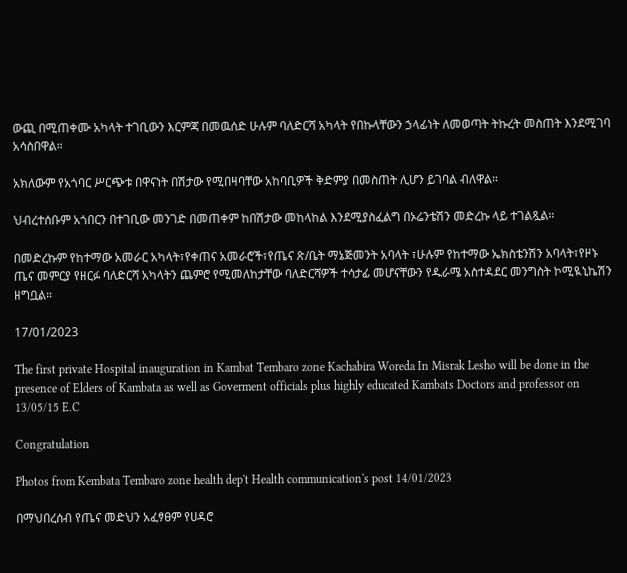ውጪ በሚጠቀሙ አካላት ተገቢውን እርምጃ በመዉሰድ ሁሉም ባለድርሻ አካላት የበኩላቸውን ኃላፊነት ለመወጣት ትኩረት መስጠት እንደሚገባ አሳስበዋል።

አክለውም የአጎባር ሥርጭቱ በዋናነት በሽታው የሚበዛባቸው አከባቢዎች ቅድምያ በመስጠት ሊሆን ይገባል ብለዋል።

ህብረተሰቡም አጎበርን በተገቢው መንገድ በመጠቀም ከበሽታው መከላከል እንደሚያስፈልግ በኦሬንቴሽን መድረኩ ላይ ተገልጿል።

በመድረኩም የከተማው አመራር አካላት፣የቀጠና አመራሮች፣የጤና ጽ/ቤት ማኔጅመንት አባላት ፣ሁሉም የከተማው ኤክስቴንሽን አባላት፣የዞኑ ጤና መምርያ የዘርፉ ባለድርሻ አካላትን ጨምሮ የሚመለከታቸው ባለድርሻዎች ተሳታፊ መሆናቸውን የዱራሜ አስተዳደር መንግስት ኮሚዪኒኬሽን ዘግቧል።

17/01/2023

The first private Hospital inauguration in Kambat Tembaro zone Kachabira Woreda In Misrak Lesho will be done in the presence of Elders of Kambata as well as Goverment officials plus highly educated Kambats Doctors and professor on 13/05/15 E.C

Congratulation

Photos from Kembata Tembaro zone health dep't Health communication's post 14/01/2023

በማህበረሰብ የጤና መድህን አፈፃፀም የሀዳሮ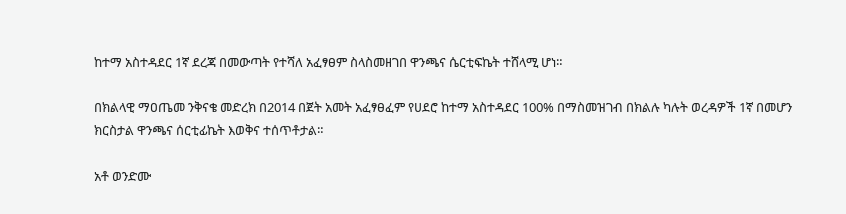ከተማ አስተዳደር 1ኛ ደረጃ በመውጣት የተሻለ አፈፃፀም ስላስመዘገበ ዋንጫና ሴርቲፍኬት ተሸላሚ ሆነ።

በክልላዊ ማዐጤመ ንቅናቄ መድረክ በ2014 በጀት አመት አፈፃፀፈም የሀደሮ ከተማ አስተዳደር 100% በማስመዝገብ በክልሉ ካሉት ወረዳዎች 1ኛ በመሆን ክርስታል ዋንጫና ሰርቲፊኬት እወቅና ተሰጥቶታል።

አቶ ወንድሙ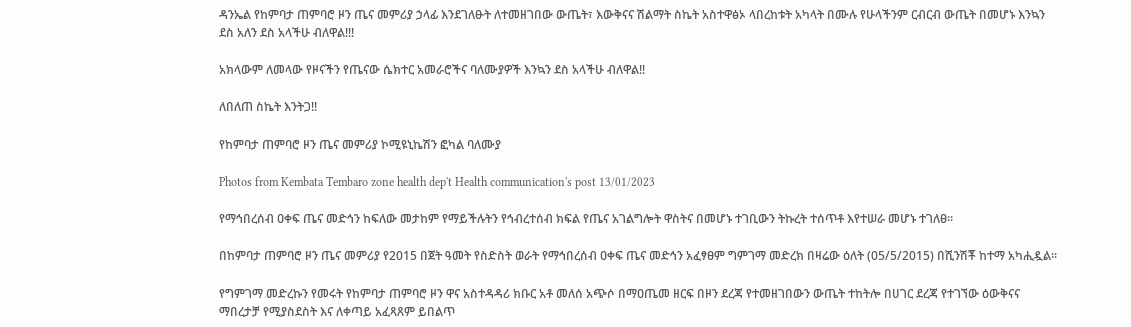ዳንኤል የከምባታ ጠምባሮ ዞን ጤና መምሪያ ኃላፊ እንደገለፁት ለተመዘገበው ውጤት፣ እውቅናና ሽልማት ስኬት አስተዋፅኦ ላበረከቱት አካላት በሙሉ የሁላችንም ርብርብ ውጤት በመሆኑ እንኳን ደስ አለን ደስ አላችሁ ብለዋል!!!

አክላውም ለመላው የዞናችን የጤናው ሴክተር አመራሮችና ባለሙያዎች እንኳን ደስ አላችሁ ብለዋል!!

ለበለጠ ስኬት እንትጋ!!

የከምባታ ጠምባሮ ዞን ጤና መምሪያ ኮሚዩኒኬሽን ፎካል ባለሙያ

Photos from Kembata Tembaro zone health dep't Health communication's post 13/01/2023

የማኅበረሰብ ዐቀፍ ጤና መድኅን ከፍለው መታከም የማይችሉትን የኅብረተሰብ ክፍል የጤና አገልግሎት ዋስትና በመሆኑ ተገቢውን ትኩረት ተሰጥቶ እየተሠራ መሆኑ ተገለፀ።

በከምባታ ጠምባሮ ዞን ጤና መምሪያ የ2015 በጀት ዓመት የስድስት ወራት የማኅበረሰብ ዐቀፍ ጤና መድኅን አፈፃፀም ግምገማ መድረክ በዛሬው ዕለት (05/5/2015) በሺንሽቾ ከተማ አካሒዷል።

የግምገማ መድረኩን የመሩት የከምባታ ጠምባሮ ዞን ዋና አስተዳዳሪ ክቡር አቶ መለሰ አጭሶ በማዐጤመ ዘርፍ በዞን ደረጃ የተመዘገበውን ውጤት ተከትሎ በሀገር ደረጃ የተገኘው ዕውቅናና ማበረታቻ የሚያስደስት እና ለቀጣይ አፈጻጸም ይበልጥ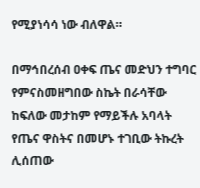የሚያነሳሳ ነው ብለዋል።

በማኅበረሰብ ዐቀፍ ጤና መድህን ተግባር የምናስመዘግበው ስኬት በራሳቸው ከፍለው መታከም የማይችሉ አባላት የጤና ዋስትና በመሆኑ ተገቢው ትኩረት ሊሰጠው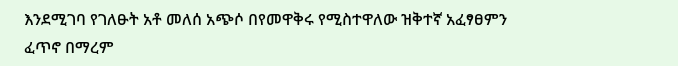እንደሚገባ የገለፁት አቶ መለሰ አጭሶ በየመዋቅሩ የሚስተዋለው ዝቅተኛ አፈፃፀምን ፈጥኖ በማረም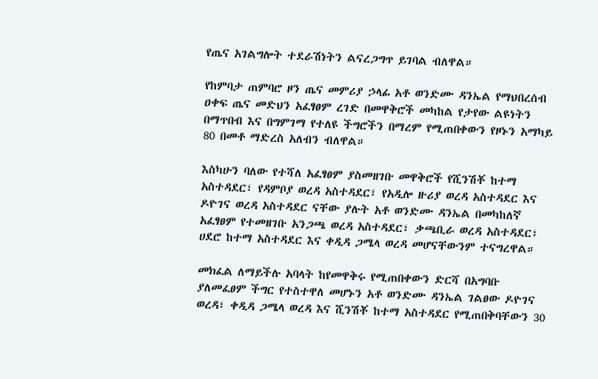የጤና አገልግሎት ተደራሽነትን ልናረጋግጥ ይገባል ብለዋል።

የከምባታ ጠምባሮ ዞን ጤና መምሪያ ኃላፊ አቶ ወንድሙ ዳንኤል የማህበረሰብ ዐቀፍ ጤና መድህን አፈፃፀም ረገድ በመዋቅሮች መካከል የታየው ልዩነትን በማጥበብ እና በግምገማ የተለዩ ችግሮችን በማረም የሚጠበቀውን የዞኑን አማካይ 80 በመቶ ማድረስ አለብን ብለዋል።

እስካሁን ባለው የተሻለ አፈፃፀም ያስመዘገቡ መዋቅሮች የሺንሽቾ ከተማ አስተዳደር፣ የዳምቦያ ወረዳ አስተዳደር፣ የአዲሎ ዙሪያ ወረዳ አስተዳደር እና ዶዮገና ወረዳ አስተዳደር ናቸው ያሉት አቶ ወንድሙ ዳንኤል በመካከለኛ አፈፃፀም የተመዘገቡ አንጋጫ ወረዳ አስተዳደር፣ ቃጫቢራ ወረዳ አስተዳደር፣ ሀደሮ ከተማ አስተዳደር እና ቀዲዳ ጋሜላ ወረዳ መሆናቸውንም ተናግረዋል።

መክፈል ለማይችሉ አባላት ከየመዋቅሩ የሚጠበቀውን ድርሻ በአግባቡ ያለመፈፀም ችግር የተስተዋለ መሆኑን አቶ ወንድሙ ዳንኤል ገልፀው ዶዮገና ወረዳ፣ ቀዲዳ ጋሜላ ወረዳ እና ሺንሽቾ ከተማ አስተዳደር የሚጠበቅባቸውን 30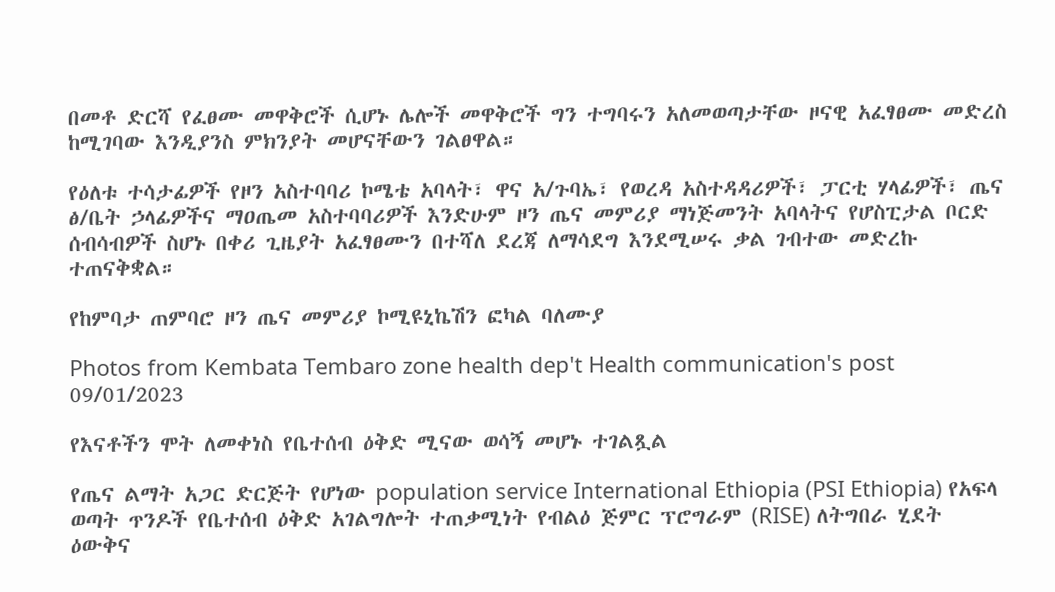በመቶ ድርሻ የፈፀሙ መዋቅሮች ሲሆኑ ሌሎች መዋቅሮች ግን ተግባሩን አለመወጣታቸው ዞናዊ አፈፃፀሙ መድረስ ከሚገባው እንዲያንስ ምክንያት መሆናቸውን ገልፀዋል።

የዕለቱ ተሳታፊዎች የዞን አስተባባሪ ኮሜቴ አባላት፣ ዋና አ/ጉባኤ፣ የወረዳ አስተዳዳሪዎች፣ ፓርቲ ሃላፊዎች፣ ጤና ፅ/ቤት ኃላፊዎችና ማዐጤመ አስተባባሪዎች እንድሁም ዞን ጤና መምሪያ ማነጅመንት አባላትና የሆስፒታል ቦርድ ሰብሳብዎች ስሆኑ በቀሪ ጊዜያት አፈፃፀሙን በተሻለ ደረጃ ለማሳደግ እንደሚሠሩ ቃል ገብተው መድረኩ ተጠናቅቋል።

የከምባታ ጠምባሮ ዞን ጤና መምሪያ ኮሚዩኒኬሽን ፎካል ባለሙያ

Photos from Kembata Tembaro zone health dep't Health communication's post 09/01/2023

የእናቶችን ሞት ለመቀነስ የቤተሰብ ዕቅድ ሚናው ወሳኝ መሆኑ ተገልጿል

የጤና ልማት አጋር ድርጅት የሆነው population service International Ethiopia (PSI Ethiopia) የአፍላ ወጣት ጥንዶች የቤተሰብ ዕቅድ አገልግሎት ተጠቃሚነት የብልዕ ጅምር ፕሮግራም (RISE) ለትግበራ ሂደት
ዕውቅና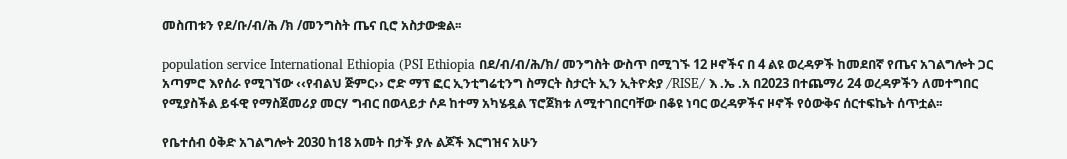መስጠቱን የደ/ቡ/ብ/ሕ /ክ /መንግስት ጤና ቢሮ አስታውቋል፡፡

population service International Ethiopia (PSI Ethiopia በደ/ብ/ብ/ሕ/ክ/ መንግስት ውስጥ በሚገኙ 12 ዞኖችና በ 4 ልዩ ወረዳዎች ከመደበኛ የጤና አገልግሎት ጋር አጣምሮ እየሰራ የሚገኘው ‹‹የብልህ ጅምር›› ሮድ ማፕ ፎር ኢንቲግሬቲንግ ስማርት ስታርት ኢን ኢትዮጵያ /RISE/ እ .ኤ .አ በ2023 በተጨማሪ 24 ወረዳዎችን ለመተግበር የሚያስችል ይፋዊ የማስጀመሪያ መርሃ ግብር በወላይታ ሶዶ ከተማ አካሄዷል ፕሮጀክቱ ለሚተገበርባቸው በቆዩ ነባር ወረዳዎችና ዞኖች የዕውቅና ሰርተፍኬት ሰጥቷል፡፡

የቤተሰብ ዕቅድ አገልግሎት 2030 ከ18 አመት በታች ያሉ ልጆች እርግዝና አሁን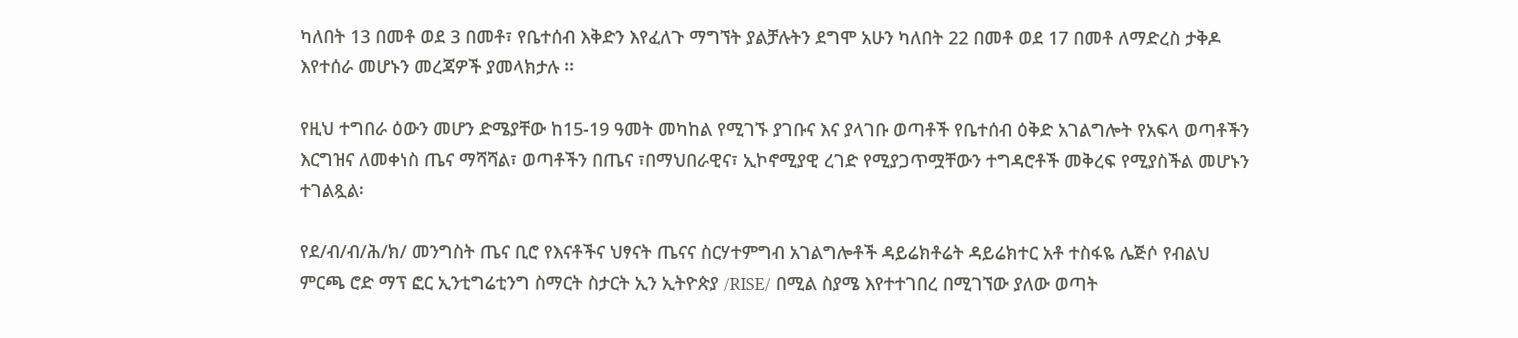ካለበት 13 በመቶ ወደ 3 በመቶ፣ የቤተሰብ እቅድን እየፈለጉ ማግኘት ያልቻሉትን ደግሞ አሁን ካለበት 22 በመቶ ወደ 17 በመቶ ለማድረስ ታቅዶ እየተሰራ መሆኑን መረጃዎች ያመላክታሉ ፡፡

የዚህ ተግበራ ዕውን መሆን ድሜያቸው ከ15-19 ዓመት መካከል የሚገኙ ያገቡና እና ያላገቡ ወጣቶች የቤተሰብ ዕቅድ አገልግሎት የአፍላ ወጣቶችን እርግዝና ለመቀነስ ጤና ማሻሻል፣ ወጣቶችን በጤና ፣በማህበራዊና፣ ኢኮኖሚያዊ ረገድ የሚያጋጥሟቸውን ተግዳሮቶች መቅረፍ የሚያስችል መሆኑን ተገልጿል፡

የደ/ብ/ብ/ሕ/ክ/ መንግስት ጤና ቢሮ የእናቶችና ህፃናት ጤናና ስርሃተምግብ አገልግሎቶች ዳይሬክቶሬት ዳይሬክተር አቶ ተስፋዬ ሌጅሶ የብልህ ምርጫ ሮድ ማፕ ፎር ኢንቲግሬቲንግ ስማርት ስታርት ኢን ኢትዮጵያ /RISE/ በሚል ስያሜ እየተተገበረ በሚገኘው ያለው ወጣት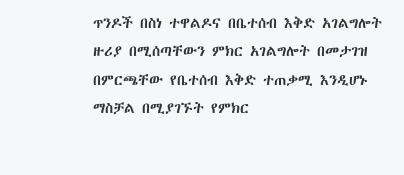ጥንዶች በስነ ተዋልዶና በቤተሰብ እቅድ አገልግሎት ዙሪያ በሚሰጣቸውን ምክር አገልግሎት በመታገዝ በምርጫቸው የቤተሰብ እቅድ ተጠቃሚ እንዲሆኑ ማስቻል በሚያገኙት የምክር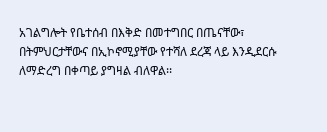አገልግሎት የቤተሰብ በእቅድ በመተግበር በጤናቸው፣ በትምህርታቸውና በኢኮኖሚያቸው የተሻለ ደረጃ ላይ እንዲደርሱ ለማድረግ በቀጣይ ያግዛል ብለዋል፡፡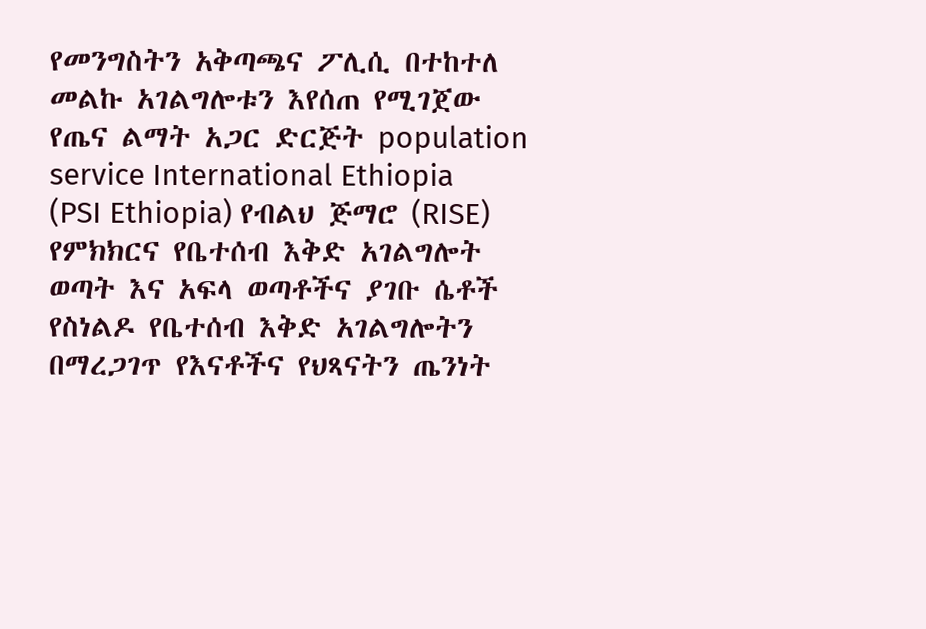የመንግስትን አቅጣጫና ፖሊሲ በተከተለ መልኩ አገልግሎቱን እየሰጠ የሚገጀው የጤና ልማት አጋር ድርጅት population service International Ethiopia (PSI Ethiopia) የብልህ ጅማሮ (RISE) የምክክርና የቤተሰብ እቅድ አገልግሎት ወጣት እና አፍላ ወጣቶችና ያገቡ ሴቶች የስነልዶ የቤተሰብ እቅድ አገልግሎትን በማረጋገጥ የእናቶችና የህጻናትን ጤንነት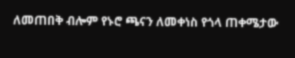ለመጠበቅ ብሎም የኑሮ ጫናን ለመቀነስ የጎላ ጠቀሜታው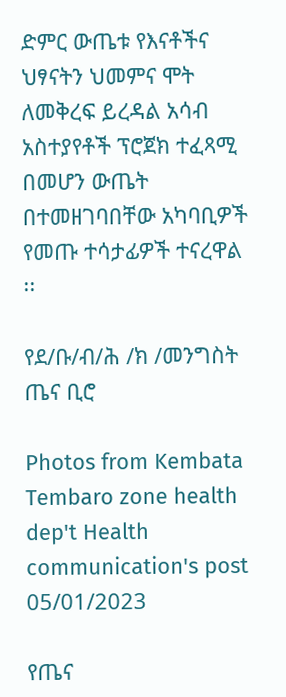ድምር ውጤቱ የእናቶችና ህፃናትን ህመምና ሞት ለመቅረፍ ይረዳል አሳብ አስተያየቶች ፕሮጀክ ተፈጻሚ በመሆን ውጤት በተመዘገባበቸው አካባቢዎች የመጡ ተሳታፊዎች ተናረዋል ፡፡

የደ/ቡ/ብ/ሕ /ክ /መንግስት ጤና ቢሮ

Photos from Kembata Tembaro zone health dep't Health communication's post 05/01/2023

የጤና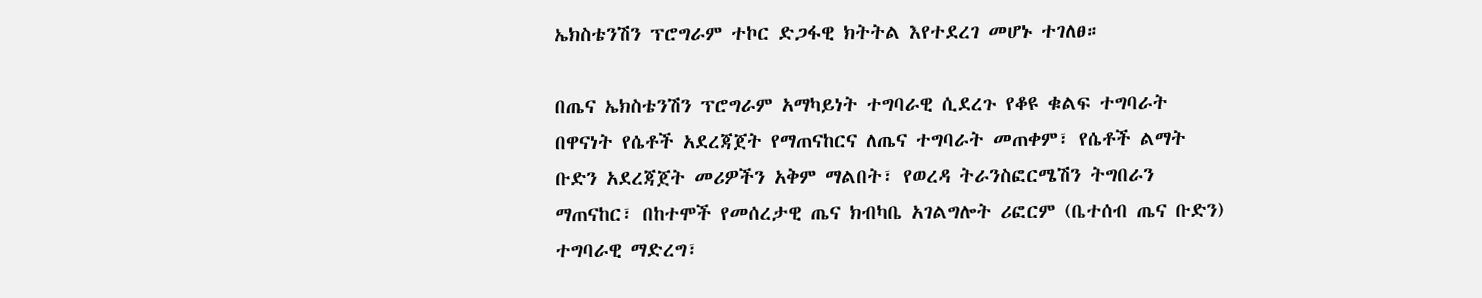ኤክስቴንሽን ፕሮግራም ተኮር ድጋፋዊ ክትትል እየተደረገ መሆኑ ተገለፀ።

በጤና ኤክስቴንሽን ፕሮግራም አማካይነት ተግባራዊ ሲደረጉ የቆዩ ቁልፍ ተግባራት በዋናነት የሴቶች አደረጃጀት የማጠናከርና ለጤና ተግባራት መጠቀም፣ የሴቶች ልማት ቡድን አደረጃጀት መሪዎችን አቅም ማልበት፣ የወረዳ ትራንስፎርሜሽን ትግበራን ማጠናከር፣ በከተሞች የመሰረታዊ ጤና ክብካቤ አገልግሎት ሪፎርም (ቤተሰብ ጤና ቡድን) ተግባራዊ ማድረግ፣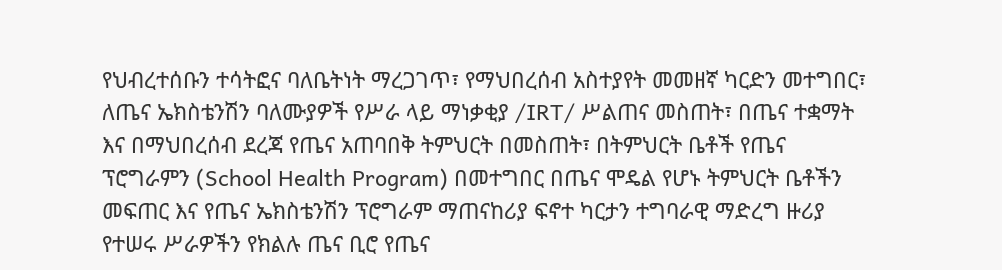የህብረተሰቡን ተሳትፎና ባለቤትነት ማረጋገጥ፣ የማህበረሰብ አስተያየት መመዘኛ ካርድን መተግበር፣ ለጤና ኤክስቴንሽን ባለሙያዎች የሥራ ላይ ማነቃቂያ /IRT/ ሥልጠና መስጠት፣ በጤና ተቋማት እና በማህበረሰብ ደረጃ የጤና አጠባበቅ ትምህርት በመስጠት፣ በትምህርት ቤቶች የጤና ፕሮግራምን (School Health Program) በመተግበር በጤና ሞዴል የሆኑ ትምህርት ቤቶችን መፍጠር እና የጤና ኤክስቴንሽን ፕሮግራም ማጠናከሪያ ፍኖተ ካርታን ተግባራዊ ማድረግ ዙሪያ የተሠሩ ሥራዎችን የክልሉ ጤና ቢሮ የጤና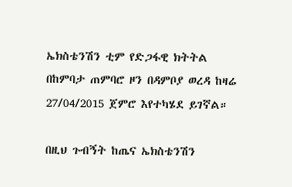ኤክስቴንሽን ቲም የድጋፋዊ ክትትል በከምባታ ጠምባሮ ዞን በዳምቦያ ወረዳ ከዛሬ 27/04/2015 ጀምሮ እየተካሄደ ይገኛል።

በዚህ ጉብኝት ከጤና ኤክስቴንሽን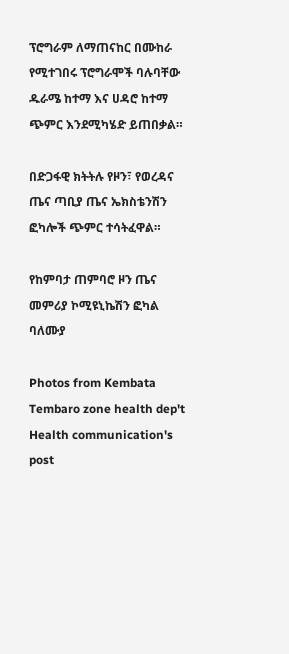ፕሮግራም ለማጠናከር በሙከራ የሚተገበሩ ፕሮግራሞች ባሉባቸው ዱራሜ ከተማ እና ሀዳሮ ከተማ ጭምር እንደሚካሄድ ይጠበቃል።

በድጋፋዊ ክትትሉ የዞን፣ የወረዳና ጤና ጣቢያ ጤና ኤክስቴንሽን ፎካሎች ጭምር ተሳትፈዋል።

የከምባታ ጠምባሮ ዞን ጤና መምሪያ ኮሚዩኒኬሽን ፎካል ባለሙያ

Photos from Kembata Tembaro zone health dep't Health communication's post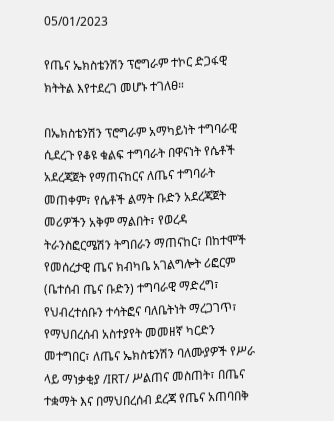05/01/2023

የጤና ኤክስቴንሽን ፕሮግራም ተኮር ድጋፋዊ ክትትል እየተደረገ መሆኑ ተገለፀ።

በኤክስቴንሽን ፕሮግራም አማካይነት ተግባራዊ ሲደረጉ የቆዩ ቁልፍ ተግባራት በዋናነት የሴቶች አደረጃጀት የማጠናከርና ለጤና ተግባራት መጠቀም፣ የሴቶች ልማት ቡድን አደረጃጀት መሪዎችን አቅም ማልበት፣ የወረዳ ትራንስፎርሜሽን ትግበራን ማጠናከር፣ በከተሞች የመሰረታዊ ጤና ክብካቤ አገልግሎት ሪፎርም (ቤተሰብ ጤና ቡድን) ተግባራዊ ማድረግ፣ የህብረተሰቡን ተሳትፎና ባለቤትነት ማረጋገጥ፣ የማህበረሰብ አስተያየት መመዘኛ ካርድን መተግበር፣ ለጤና ኤክስቴንሽን ባለሙያዎች የሥራ ላይ ማነቃቂያ /IRT/ ሥልጠና መስጠት፣ በጤና ተቋማት እና በማህበረሰብ ደረጃ የጤና አጠባበቅ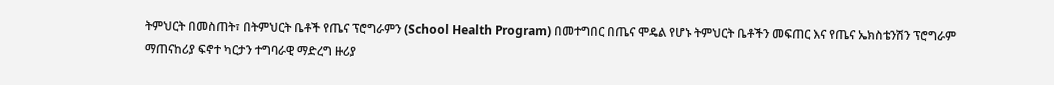ትምህርት በመስጠት፣ በትምህርት ቤቶች የጤና ፕሮግራምን (School Health Program) በመተግበር በጤና ሞዴል የሆኑ ትምህርት ቤቶችን መፍጠር እና የጤና ኤክስቴንሽን ፕሮግራም ማጠናከሪያ ፍኖተ ካርታን ተግባራዊ ማድረግ ዙሪያ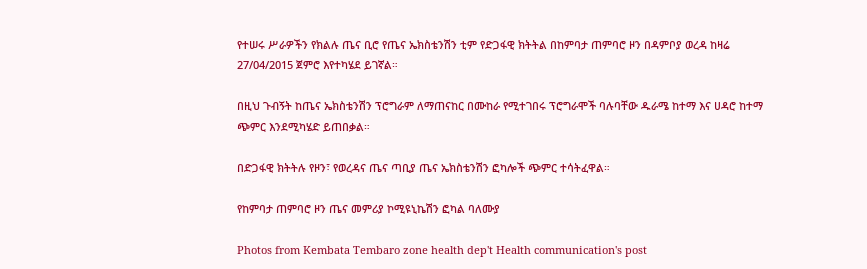የተሠሩ ሥራዎችን የክልሉ ጤና ቢሮ የጤና ኤክስቴንሽን ቲም የድጋፋዊ ክትትል በከምባታ ጠምባሮ ዞን በዳምቦያ ወረዳ ከዛሬ 27/04/2015 ጀምሮ እየተካሄደ ይገኛል።

በዚህ ጉብኝት ከጤና ኤክስቴንሽን ፕሮግራም ለማጠናከር በሙከራ የሚተገበሩ ፕሮግራሞች ባሉባቸው ዱራሜ ከተማ እና ሀዳሮ ከተማ ጭምር እንደሚካሄድ ይጠበቃል።

በድጋፋዊ ክትትሉ የዞን፣ የወረዳና ጤና ጣቢያ ጤና ኤክስቴንሽን ፎካሎች ጭምር ተሳትፈዋል።

የከምባታ ጠምባሮ ዞን ጤና መምሪያ ኮሚዩኒኬሽን ፎካል ባለሙያ

Photos from Kembata Tembaro zone health dep't Health communication's post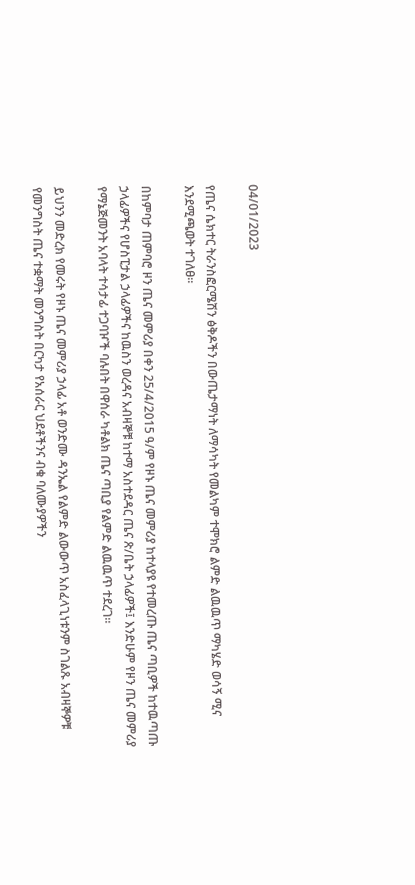04/01/2023

የጤና ሴክተር ትራንስፎርሜሽን ፅቅዶችን በውጤታማነት ለማሳካት የመልካም ተሞክሮ ልምድ ልዉዉጥ ማካሄድ ወሳኝ ሚና እንደሚጫወት ተገለፀ፡፡

በከምባታ ጠምባሮ ዞን ጤና መምሪያ በቀን 25/4/2015 ዓ/ም የዞኑ ጤና መምሪያ ከተላያዩ የተመረጡ ጤና ጣቢዎች ከተዉጣጡ ኃላፊዎችና የሆስፒታል ኃላፊዎችና ከዉስን ወረዳና አብዛኞቹ ከተማ አስተደዳር ጤና ጽ/ቤት ኃላፊዎች፤ እንድሁም የዞን ጤና መምሪያ የማኔጅመንት አባላት ተሳታፊ ተጋባዦች ባሉበት በዋሰራ ካቶልክ ጤና ጣቢያ የልምድ ልዉዉጥ ተደረገ።

ይህንን መድረክ የመሩት የዞኑ ጤና መምሪያ ኃላፊ አቶ ወንድሙ ዳንኤል የልምድ ልውውጥ አስፈላጊነቱንም ስገልጹ አብዛኞዎቹ የመንግስት ጤና ተቋማት መንግስት በርካታ የአሰራር ህደቶችንና ብቁ ባለሙያዎችን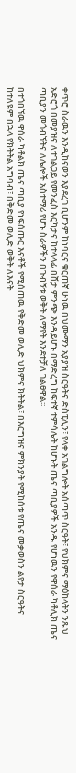ቀጥሮ ስራዉን እንዲከናወን እያደረገ ቢሆንም ከነባርና ቁርጠኛ ሁነዉ በህሙማን አያያዝ ስርዓትና ድስፒሊን፣ የላቀ አገልግሎት አሰጣጥ ስርዓት፣ የህክምና ማዕከላትን ንጹህ አድሮጎ በመያዝና ለተገልጋይ የመንፈስ እርካታና ከተላላፊ በሸታ ምንጭ እንዳይሆኑ በማድረግ ከፍተኛ ተምሳሌት ከሆኑት ጤና ጣቢያዎች አንዱ የሆነዉን የዋሰራ ካቶሊክ ጤና ጣቢያን መጎብኘትና ለሌሎች አስተማሪ የሆኑ ስራዎችን በጉብኝቱ ወቅት ለማየት እንደተቻለ ገልፀዋል፡፡

በተጎበኘዉ ዋሰራ ካቶልክ ጤና ጣቢያ የነፍሰጡር እናቶች የሚሰጠዉ የቅድመ ወሊድ ህክምና ክትትል፣ በእርግዝና ምክንያት የሚከሰቱ የጤና መቃወስን ልየታ ስርዓትና ከተለዩም በኋላ የክትትል አግባብ፣ በቅድመ ወሊድ ወቅት ለእናት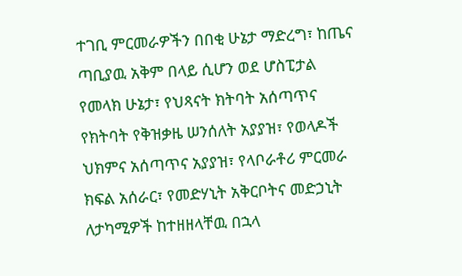ተገቢ ምርመራዎችን በበቂ ሁኔታ ማድረግ፣ ከጤና ጣቢያዉ አቅም በላይ ሲሆን ወደ ሆስፒታል የመላክ ሁኔታ፣ የህጻናት ክትባት አሰጣጥና የክትባት የቅዝቃዜ ሠንሰለት አያያዝ፣ የወላዶች ህክምና አሰጣጥና አያያዝ፣ የላቦራቶሪ ምርመራ ክፍል አሰራር፣ የመድሃኒት አቅርቦትና መድኃኒት ለታካሚዎች ከተዘዘላቸዉ በኋላ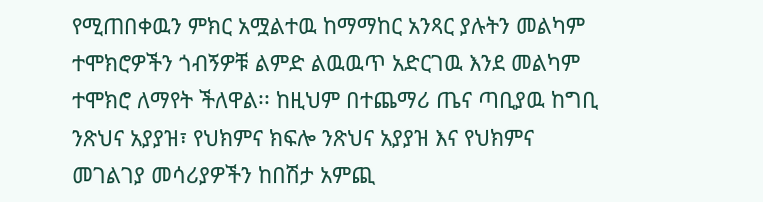የሚጠበቀዉን ምክር አሟልተዉ ከማማከር አንጻር ያሉትን መልካም ተሞክሮዎችን ጎብኝዎቹ ልምድ ልዉዉጥ አድርገዉ እንደ መልካም ተሞክሮ ለማየት ችለዋል፡፡ ከዚህም በተጨማሪ ጤና ጣቢያዉ ከግቢ ንጽህና አያያዝ፣ የህክምና ክፍሎ ንጽህና አያያዝ እና የህክምና መገልገያ መሳሪያዎችን ከበሽታ አምጪ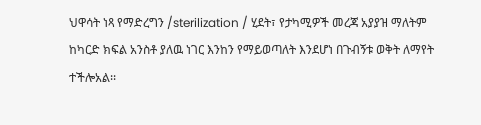ህዋሳት ነጻ የማድረግን /sterilization / ሂደት፣ የታካሚዎች መረጃ አያያዝ ማለትም ከካርድ ክፍል አንስቶ ያለዉ ነገር እንከን የማይወጣለት እንደሆነ በጉብኝቱ ወቅት ለማየት ተችሎአል፡፡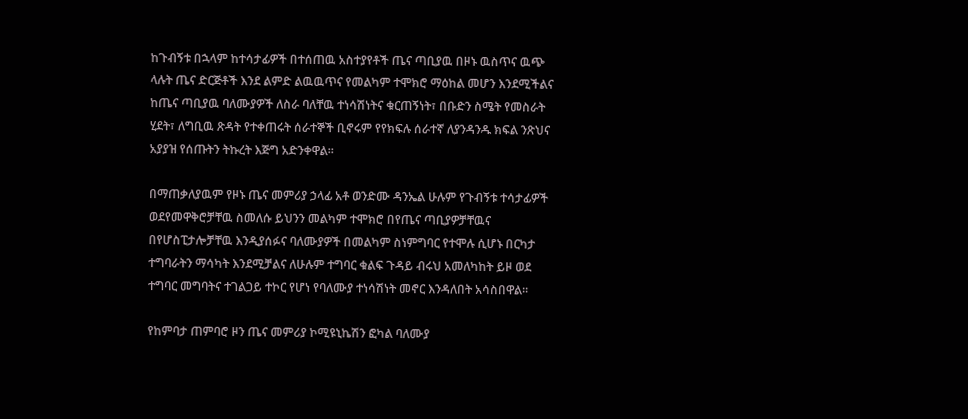ከጉብኝቱ በኋላም ከተሳታፊዎች በተሰጠዉ አስተያየቶች ጤና ጣቢያዉ በዞኑ ዉስጥና ዉጭ ላሉት ጤና ድርጅቶች እንደ ልምድ ልዉዉጥና የመልካም ተሞክሮ ማዕከል መሆን እንደሚችልና ከጤና ጣቢያዉ ባለሙያዎች ለስራ ባለቸዉ ተነሳሽነትና ቁርጠኝነት፣ በቡድን ስሜት የመስራት ሂደት፣ ለግቢዉ ጽዳት የተቀጠሩት ሰራተኞች ቢኖሩም የየክፍሉ ሰራተኛ ለያንዳንዱ ክፍል ንጽህና አያያዝ የሰጡትን ትኩረት እጅግ አድንቀዋል፡፡

በማጠቃለያዉም የዞኑ ጤና መምሪያ ኃላፊ አቶ ወንድሙ ዳንኤል ሁሉም የጉብኝቱ ተሳታፊዎች ወደየመዋቅሮቻቸዉ ስመለሱ ይህንን መልካም ተሞክሮ በየጤና ጣቢያዎቻቸዉና በየሆስፒታሎቻቸዉ እንዲያሰፉና ባለሙያዎች በመልካም ስነምግባር የተሞሉ ሲሆኑ በርካታ ተግባራትን ማሳካት እንደሚቻልና ለሁሉም ተግባር ቁልፍ ጉዳይ ብሩህ አመለካከት ይዞ ወደ ተግባር መግባትና ተገልጋይ ተኮር የሆነ የባለሙያ ተነሳሽነት መኖር እንዳለበት አሳስበዋል፡፡

የከምባታ ጠምባሮ ዞን ጤና መምሪያ ኮሚዩኒኬሽን ፎካል ባለሙያ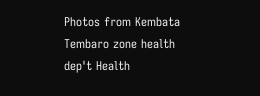Photos from Kembata Tembaro zone health dep't Health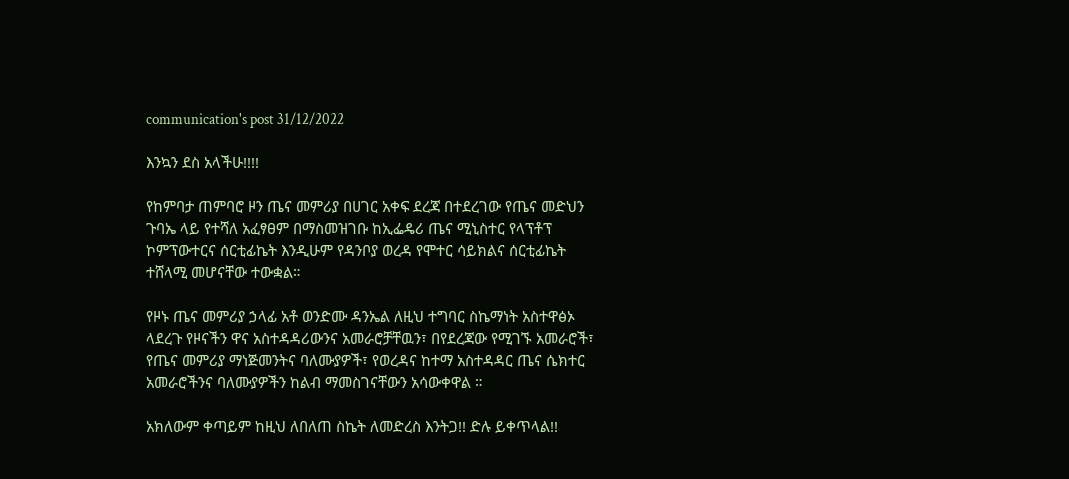communication's post 31/12/2022

እንኳን ደስ አላችሁ!!!!

የከምባታ ጠምባሮ ዞን ጤና መምሪያ በሀገር አቀፍ ደረጃ በተደረገው የጤና መድህን ጉባኤ ላይ የተሻለ አፈፃፀም በማስመዝገቡ ከኢፌዴሪ ጤና ሚኒስተር የላፕቶፕ ኮምፕውተርና ሰርቲፊኬት እንዲሁም የዳንቦያ ወረዳ የሞተር ሳይክልና ሰርቲፊኬት ተሸላሚ መሆናቸው ተውቋል።

የዞኑ ጤና መምሪያ ኃላፊ አቶ ወንድሙ ዳንኤል ለዚህ ተግባር ስኬማነት አስተዋፅኦ ላደረጉ የዞናችን ዋና አስተዳዳሪውንና አመራሮቻቸዉን፣ በየደረጃው የሚገኙ አመራሮች፣ የጤና መምሪያ ማነጅመንትና ባለሙያዎች፣ የወረዳና ከተማ አስተዳዳር ጤና ሴክተር አመራሮችንና ባለሙያዎችን ከልብ ማመስገናቸውን አሳውቀዋል ።

አክለውም ቀጣይም ከዚህ ለበለጠ ስኬት ለመድረስ እንትጋ!! ድሉ ይቀጥላል!!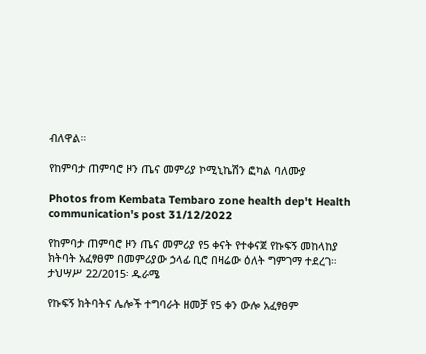ብለዋል።

የከምባታ ጠምባሮ ዞን ጤና መምሪያ ኮሚኒኬሽን ፎካል ባለሙያ

Photos from Kembata Tembaro zone health dep't Health communication's post 31/12/2022

የከምባታ ጠምባሮ ዞን ጤና መምሪያ የ5 ቀናት የተቀናጀ የኩፍኝ መከላከያ ክትባት አፈፃፀም በመምሪያው ኃላፊ ቢሮ በዛሬው ዕለት ግምገማ ተደረገ። ታህሣሥ 22/2015፡ ዱራሜ

የኩፍኝ ክትባትና ሌሎች ተግባራት ዘመቻ የ5 ቀን ውሎ አፈፃፀም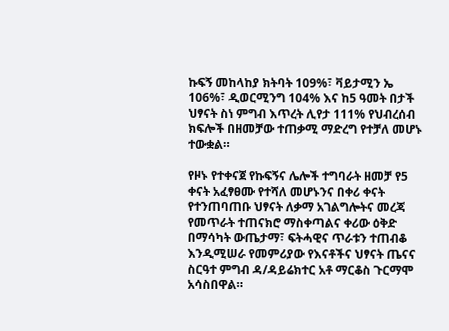ኩፍኝ መከላከያ ክትባት 109%፣ ቫይታሚን ኤ 106%፣ ዲወርሚንግ 104% እና ከ5 ዓመት በታች ህፃናት ስነ ምግብ እጥረት ሊየታ 111% የህብረሰብ ክፍሎች በዘመቻው ተጠቃሚ ማድረግ የተቻለ መሆኑ ተውቋል።

የዞኑ የተቀናጀ የኩፍኝና ሌሎች ተግባራት ዘመቻ የ5 ቀናት አፈፃፀሙ የተሻለ መሆኑንና በቀሪ ቀናት የተንጠባጠቡ ህፃናት ለቃማ አገልግሎትና መረጃ የመጥራት ተጠናክሮ ማስቀጣልና ቀሪው ዕቅድ በማሳካት ውጤታማ፣ ፍትሓዊና ጥራቱን ተጠብቆ እንዲሚሠራ የመምሪያው የእናቶችና ህፃናት ጤናና ስርዓተ ምግብ ዳ/ዳይሬክተር አቶ ማርቆስ ጉርማሞ አሳስበዋል።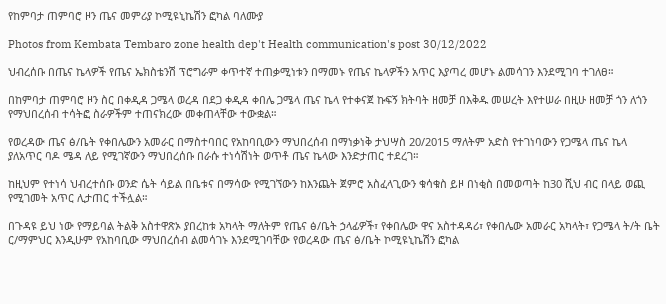የከምባታ ጠምባሮ ዞን ጤና መምሪያ ኮሚዩኒኬሽን ፎካል ባለሙያ

Photos from Kembata Tembaro zone health dep't Health communication's post 30/12/2022

ህብረሰቡ በጤና ኬላዎች የጤና ኤክስቴንሽ ፕሮግራም ቀጥተኛ ተጠቃሚነቱን በማመኑ የጤና ኬላዎችን አጥር እያጣረ መሆኑ ልመሳገን እንደሚገባ ተገለፀ።

በከምባታ ጠምባሮ ዞን ስር በቀዲዳ ጋሜላ ወረዳ በደጋ ቀዲዳ ቀበሌ ጋሜላ ጤና ኬላ የተቀናጀ ኩፍኝ ክትባት ዘመቻ በእቅዱ መሠረት እየተሠራ በዚሁ ዘመቻ ጎን ለጎን የማህበረሰብ ተሳትፎ ስራዎችም ተጠናክረው መቀጠላቸው ተውቋል።

የወረዳው ጤና ፅ/ቤት የቀበሌውን አመራር በማስተባበር የአከባቢውን ማህበረሰብ በማነቃነቅ ታህሣስ 20/2015 ማለትም አድስ የተገነባውን የጋሜላ ጤና ኬላ ያለአጥር ባዶ ሜዳ ለይ የሚገኛውን ማህበረሰቡ በራሱ ተነሳሽነት ወጥቶ ጤና ኬላው እንድታጠር ተደረገ።

ከዚህም የተነሳ ህብረተሰቡ ወንድ ሴት ሳይል በቤቱና በማሳው የሚገኘውን ከእንጨት ጀምሮ አስፈላጊውን ቁሳቁስ ይዞ በነቂስ በመወጣት ከ30 ሺህ ብር በላይ ወጪ የሚገመት አጥር ሊታጠር ተችሏል።

በጉዳዩ ይህ ነው የማይባል ትልቅ አስተዋጽኦ ያበረከቱ አካላት ማለትም የጤና ፅ/ቤት ኃላፊዎች፣ የቀበሌው ዋና አስተዳዳሪ፣ የቀበሌው አመራር አካላት፣ የጋሜላ ት/ት ቤት ር/ማምህር እንዲሁም የአከባቢው ማህበረሰብ ልመሳገኑ እንደሚገባቸው የወረዳው ጤና ፅ/ቤት ኮሚዩኒኬሽን ፎካል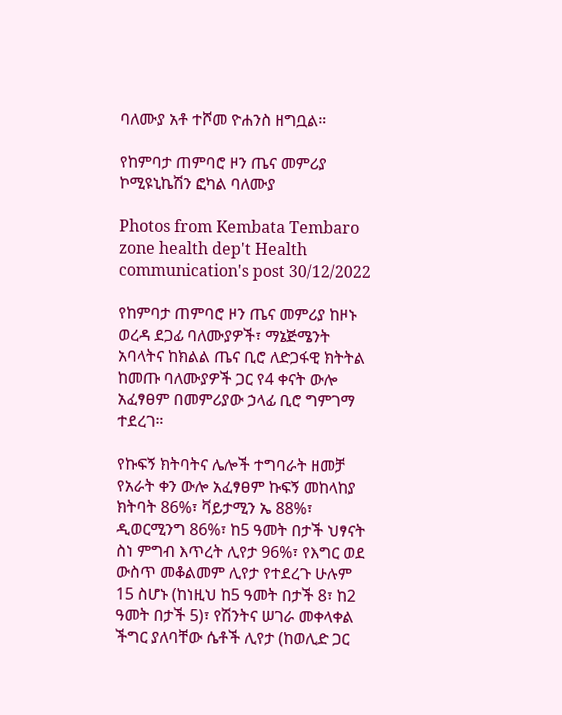ባለሙያ አቶ ተሾመ ዮሐንስ ዘግቧል።

የከምባታ ጠምባሮ ዞን ጤና መምሪያ ኮሚዩኒኬሽን ፎካል ባለሙያ

Photos from Kembata Tembaro zone health dep't Health communication's post 30/12/2022

የከምባታ ጠምባሮ ዞን ጤና መምሪያ ከዞኑ ወረዳ ደጋፊ ባለሙያዎች፣ ማኔጅሜንት አባላትና ከክልል ጤና ቢሮ ለድጋፋዊ ክትትል ከመጡ ባለሙያዎች ጋር የ4 ቀናት ውሎ አፈፃፀም በመምሪያው ኃላፊ ቢሮ ግምገማ ተደረገ።

የኩፍኝ ክትባትና ሌሎች ተግባራት ዘመቻ የአራት ቀን ውሎ አፈፃፀም ኩፍኝ መከላከያ ክትባት 86%፣ ቫይታሚን ኤ 88%፣ ዲወርሚንግ 86%፣ ከ5 ዓመት በታች ህፃናት ስነ ምግብ እጥረት ሊየታ 96%፣ የእግር ወደ ውስጥ መቆልመም ሊየታ የተደረጉ ሁሉም 15 ስሆኑ (ከነዚህ ከ5 ዓመት በታች 8፣ ከ2 ዓመት በታች 5)፣ የሽንትና ሠገራ መቀላቀል ችግር ያለባቸው ሴቶች ሊየታ (ከወሊድ ጋር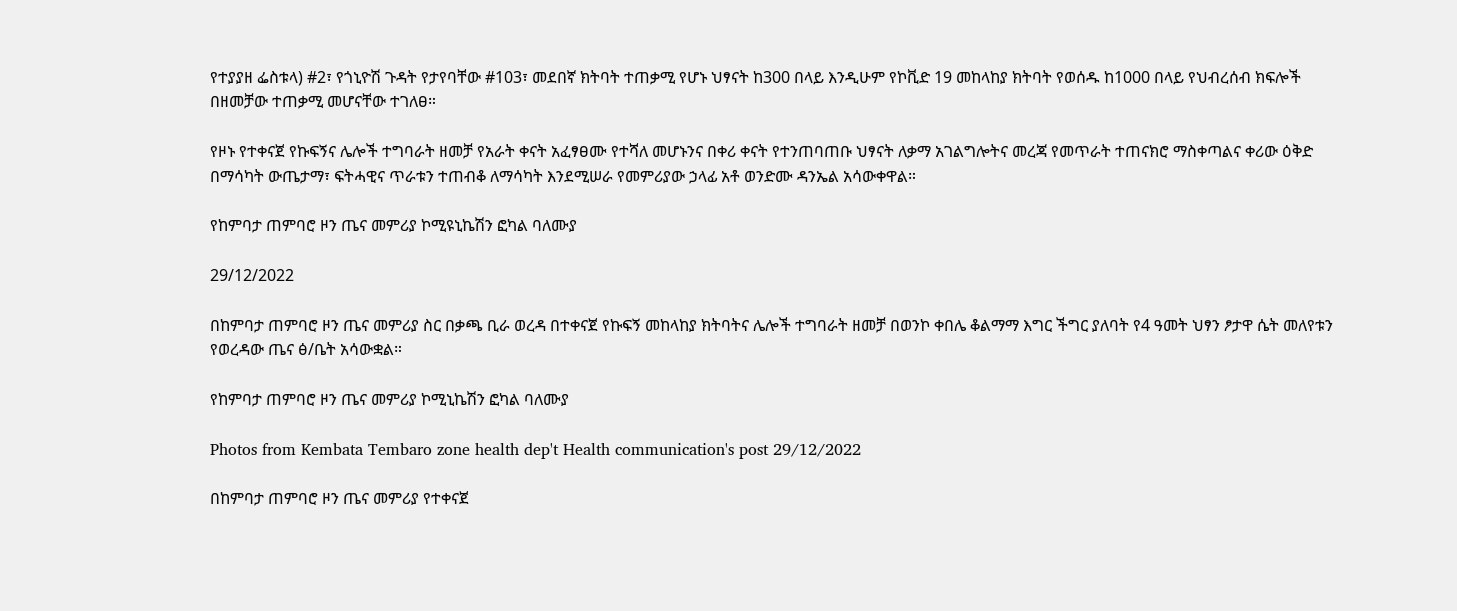የተያያዘ ፌስቱላ) #2፣ የጎኒዮሽ ጉዳት የታየባቸው #103፣ መደበኛ ክትባት ተጠቃሚ የሆኑ ህፃናት ከ300 በላይ እንዲሁም የኮቪድ 19 መከላከያ ክትባት የወሰዱ ከ1000 በላይ የህብረሰብ ክፍሎች በዘመቻው ተጠቃሚ መሆናቸው ተገለፀ።

የዞኑ የተቀናጀ የኩፍኝና ሌሎች ተግባራት ዘመቻ የአራት ቀናት አፈፃፀሙ የተሻለ መሆኑንና በቀሪ ቀናት የተንጠባጠቡ ህፃናት ለቃማ አገልግሎትና መረጃ የመጥራት ተጠናክሮ ማስቀጣልና ቀሪው ዕቅድ በማሳካት ውጤታማ፣ ፍትሓዊና ጥራቱን ተጠብቆ ለማሳካት እንደሚሠራ የመምሪያው ኃላፊ አቶ ወንድሙ ዳንኤል አሳውቀዋል።

የከምባታ ጠምባሮ ዞን ጤና መምሪያ ኮሚዩኒኬሽን ፎካል ባለሙያ

29/12/2022

በከምባታ ጠምባሮ ዞን ጤና መምሪያ ስር በቃጫ ቢራ ወረዳ በተቀናጀ የኩፍኝ መከላከያ ክትባትና ሌሎች ተግባራት ዘመቻ በወንኮ ቀበሌ ቆልማማ እግር ችግር ያለባት የ4 ዓመት ህፃን ፆታዋ ሴት መለየቱን የወረዳው ጤና ፅ/ቤት አሳውቋል።

የከምባታ ጠምባሮ ዞን ጤና መምሪያ ኮሚኒኬሽን ፎካል ባለሙያ

Photos from Kembata Tembaro zone health dep't Health communication's post 29/12/2022

በከምባታ ጠምባሮ ዞን ጤና መምሪያ የተቀናጀ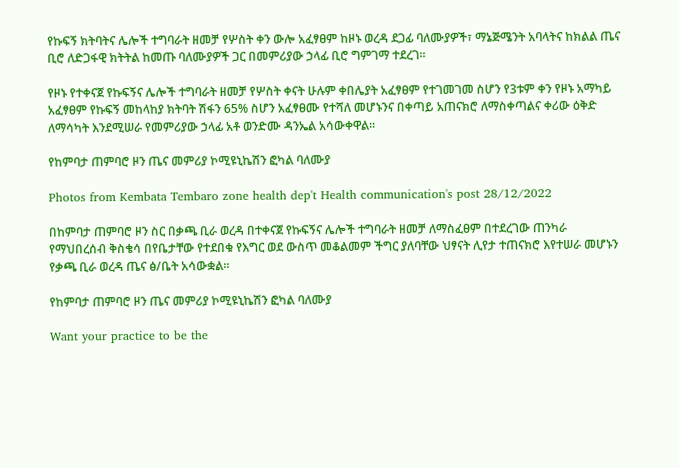የኩፍኝ ክትባትና ሌሎች ተግባራት ዘመቻ የሦስት ቀን ውሎ አፈፃፀም ከዞኑ ወረዳ ደጋፊ ባለሙያዎች፣ ማኔጅሜንት አባላትና ከክልል ጤና ቢሮ ለድጋፋዊ ክትትል ከመጡ ባለሙያዎች ጋር በመምሪያው ኃላፊ ቢሮ ግምገማ ተደረገ።

የዞኑ የተቀናጀ የኩፍኝና ሌሎች ተግባራት ዘመቻ የሦስት ቀናት ሁሉም ቀበሌያት አፈፃፀም የተገመገመ ስሆን የ3ቱም ቀን የዞኑ አማካይ አፈፃፀም የኩፍኝ መከላከያ ክትባት ሽፋን 65% ስሆን አፈፃፀሙ የተሻለ መሆኑንና በቀጣይ አጠናክሮ ለማስቀጣልና ቀሪው ዕቅድ ለማሳካት እንደሚሠራ የመምሪያው ኃላፊ አቶ ወንድሙ ዳንኤል አሳውቀዋል።

የከምባታ ጠምባሮ ዞን ጤና መምሪያ ኮሚዩኒኬሽን ፎካል ባለሙያ

Photos from Kembata Tembaro zone health dep't Health communication's post 28/12/2022

በከምባታ ጠምባሮ ዞን ስር በቃጫ ቢራ ወረዳ በተቀናጀ የኩፍኝና ሌሎች ተግባራት ዘመቻ ለማስፈፀም በተደረገው ጠንካራ የማህበረሰብ ቅስቄሳ በየቤታቸው የተደበቁ የእግር ወደ ውስጥ መቆልመም ችግር ያለባቸው ህፃናት ሊየታ ተጠናክሮ እየተሠራ መሆኑን የቃጫ ቢራ ወረዳ ጤና ፅ/ቤት አሳውቋል።

የከምባታ ጠምባሮ ዞን ጤና መምሪያ ኮሚዩኒኬሽን ፎካል ባለሙያ

Want your practice to be the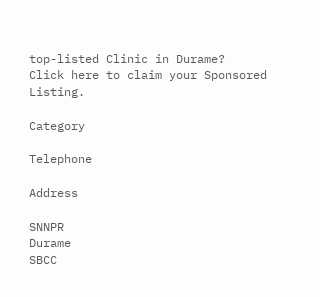top-listed Clinic in Durame?
Click here to claim your Sponsored Listing.

Category

Telephone

Address

SNNPR
Durame
SBCC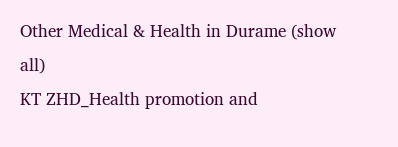Other Medical & Health in Durame (show all)
KT ZHD_Health promotion and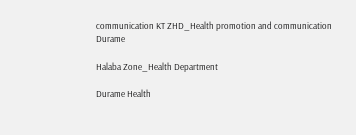communication KT ZHD_Health promotion and communication
Durame

Halaba Zone_Health Department

Durame Health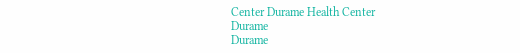Center Durame Health Center
Durame
Durame